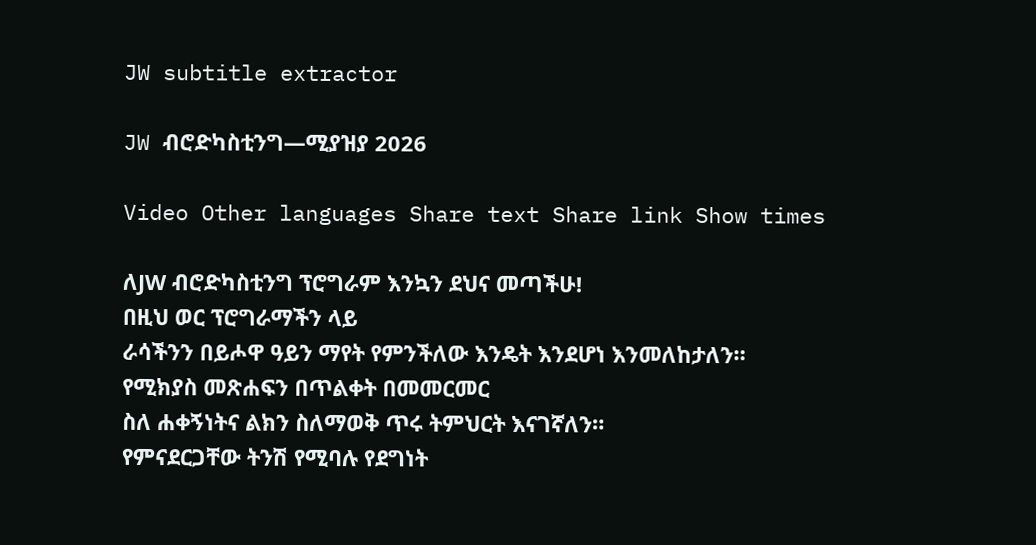JW subtitle extractor

JW ብሮድካስቲንግ—ሚያዝያ 2026

Video Other languages Share text Share link Show times

ለJW ብሮድካስቲንግ ፕሮግራም እንኳን ደህና መጣችሁ!
በዚህ ወር ፕሮግራማችን ላይ
ራሳችንን በይሖዋ ዓይን ማየት የምንችለው እንዴት እንደሆነ እንመለከታለን።
የሚክያስ መጽሐፍን በጥልቀት በመመርመር
ስለ ሐቀኝነትና ልክን ስለማወቅ ጥሩ ትምህርት እናገኛለን።
የምናደርጋቸው ትንሽ የሚባሉ የደግነት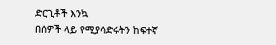ድርጊቶች እንኳ
በሰዎች ላይ የሚያሳድሩትን ከፍተኛ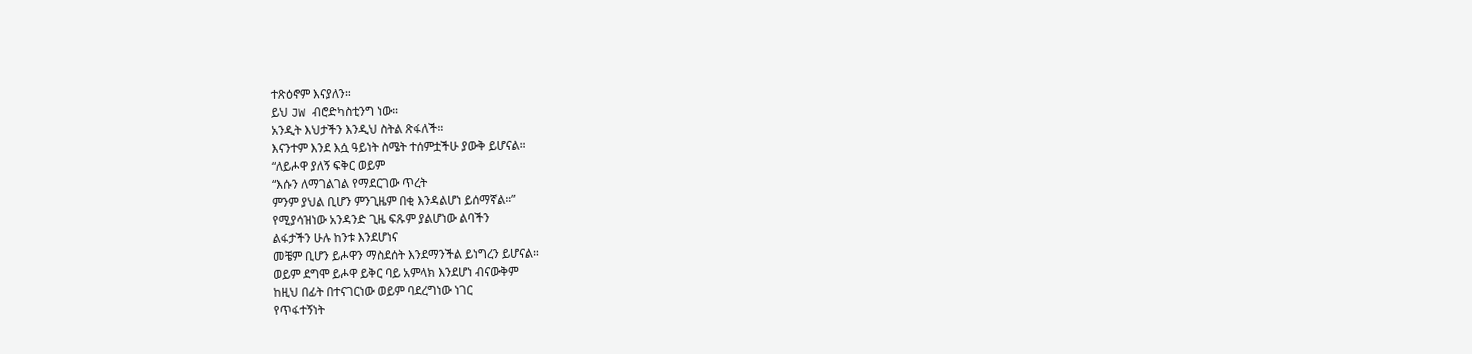ተጽዕኖም እናያለን።
ይህ JW ብሮድካስቲንግ ነው።
አንዲት እህታችን እንዲህ ስትል ጽፋለች።
እናንተም እንደ እሷ ዓይነት ስሜት ተሰምቷችሁ ያውቅ ይሆናል።
“ለይሖዋ ያለኝ ፍቅር ወይም
“እሱን ለማገልገል የማደርገው ጥረት
ምንም ያህል ቢሆን ምንጊዜም በቂ እንዳልሆነ ይሰማኛል።”
የሚያሳዝነው አንዳንድ ጊዜ ፍጹም ያልሆነው ልባችን
ልፋታችን ሁሉ ከንቱ እንደሆነና
መቼም ቢሆን ይሖዋን ማስደሰት እንደማንችል ይነግረን ይሆናል።
ወይም ደግሞ ይሖዋ ይቅር ባይ አምላክ እንደሆነ ብናውቅም
ከዚህ በፊት በተናገርነው ወይም ባደረግነው ነገር
የጥፋተኝነት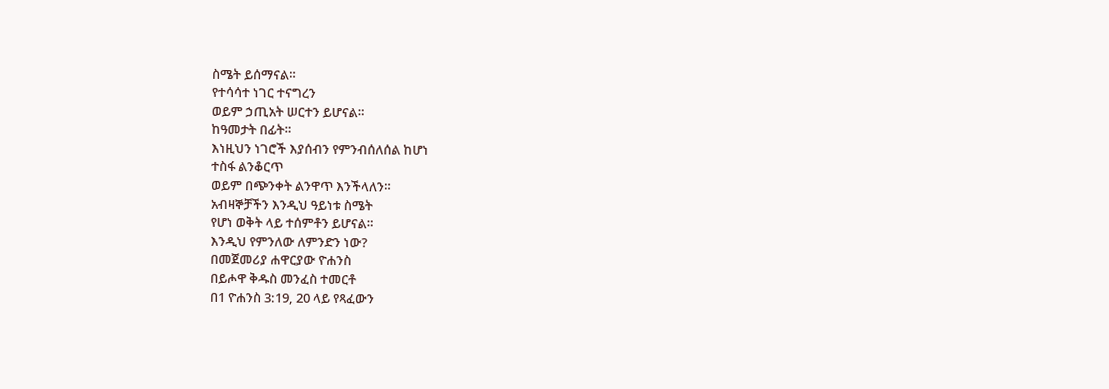ስሜት ይሰማናል።
የተሳሳተ ነገር ተናግረን
ወይም ኃጢአት ሠርተን ይሆናል።
ከዓመታት በፊት።
እነዚህን ነገሮች እያሰብን የምንብሰለሰል ከሆነ
ተስፋ ልንቆርጥ
ወይም በጭንቀት ልንዋጥ እንችላለን።
አብዛኞቻችን እንዲህ ዓይነቱ ስሜት
የሆነ ወቅት ላይ ተሰምቶን ይሆናል።
እንዲህ የምንለው ለምንድን ነው?
በመጀመሪያ ሐዋርያው ዮሐንስ
በይሖዋ ቅዱስ መንፈስ ተመርቶ
በ1 ዮሐንስ 3:19, 20 ላይ የጻፈውን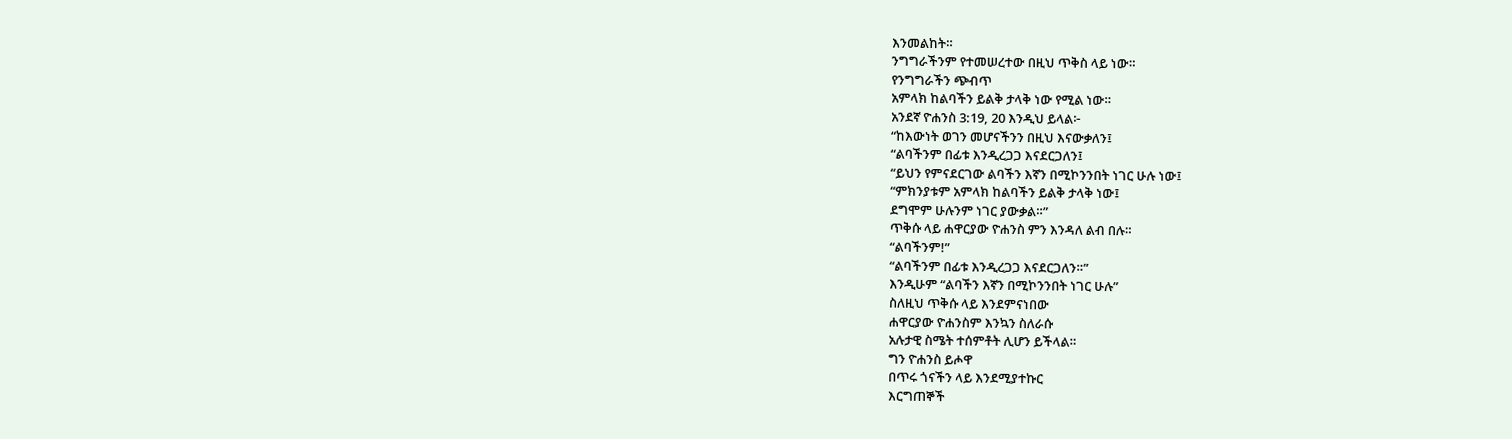እንመልከት።
ንግግራችንም የተመሠረተው በዚህ ጥቅስ ላይ ነው።
የንግግራችን ጭብጥ
አምላክ ከልባችን ይልቅ ታላቅ ነው የሚል ነው።
አንደኛ ዮሐንስ 3:19, 20 እንዲህ ይላል፦
“ከእውነት ወገን መሆናችንን በዚህ እናውቃለን፤
“ልባችንም በፊቱ እንዲረጋጋ እናደርጋለን፤
“ይህን የምናደርገው ልባችን እኛን በሚኮንንበት ነገር ሁሉ ነው፤
“ምክንያቱም አምላክ ከልባችን ይልቅ ታላቅ ነው፤
ደግሞም ሁሉንም ነገር ያውቃል።”
ጥቅሱ ላይ ሐዋርያው ዮሐንስ ምን እንዳለ ልብ በሉ።
“ልባችንም!”
“ልባችንም በፊቱ እንዲረጋጋ እናደርጋለን።”
እንዲሁም “ልባችን እኛን በሚኮንንበት ነገር ሁሉ”
ስለዚህ ጥቅሱ ላይ እንደምናነበው
ሐዋርያው ዮሐንስም እንኳን ስለራሱ
አሉታዊ ስሜት ተሰምቶት ሊሆን ይችላል።
ግን ዮሐንስ ይሖዋ
በጥሩ ጎናችን ላይ እንደሚያተኩር
እርግጠኞች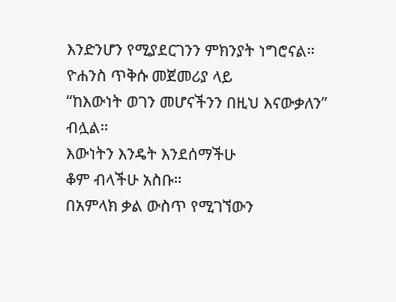እንድንሆን የሚያደርገንን ምክንያት ነግሮናል።
ዮሐንስ ጥቅሱ መጀመሪያ ላይ
“ከእውነት ወገን መሆናችንን በዚህ እናውቃለን” ብሏል።
እውነትን እንዴት እንደሰማችሁ
ቆም ብላችሁ አስቡ።
በአምላክ ቃል ውስጥ የሚገኘውን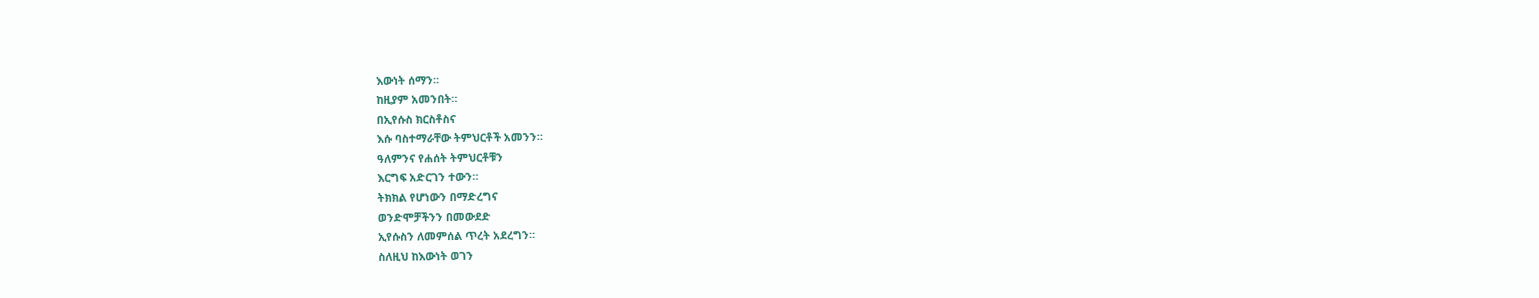እውነት ሰማን።
ከዚያም አመንበት።
በኢየሱስ ክርስቶስና
እሱ ባስተማራቸው ትምህርቶች አመንን።
ዓለምንና የሐሰት ትምህርቶቹን
እርግፍ አድርገን ተውን።
ትክክል የሆነውን በማድረግና
ወንድሞቻችንን በመውደድ
ኢየሱስን ለመምሰል ጥረት አደረግን።
ስለዚህ ከእውነት ወገን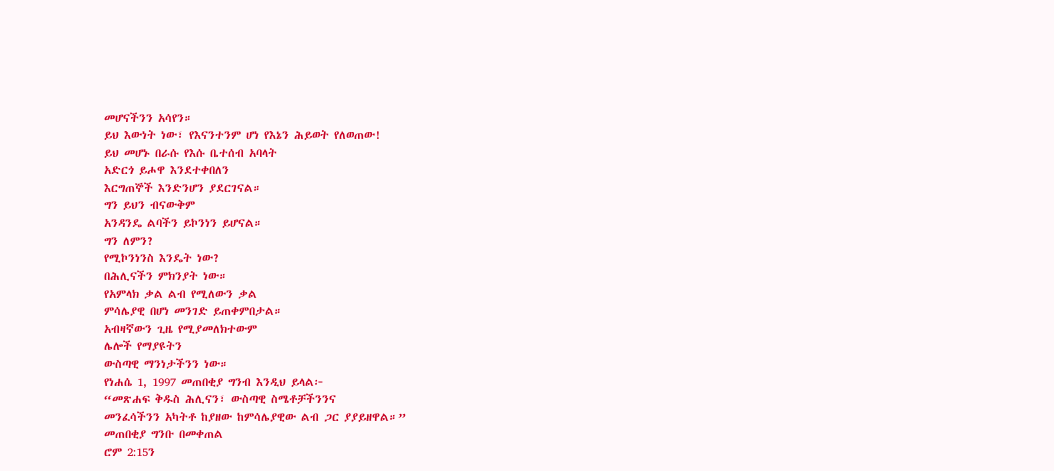መሆናችንን አሳየን።
ይህ እውነት ነው፣ የእናንተንም ሆነ የእኔን ሕይወት የለወጠው!
ይህ መሆኑ በራሱ የእሱ ቤተሰብ አባላት
አድርጎ ይሖዋ እንደተቀበለን
እርግጠኞች እንድንሆን ያደርገናል።
ግን ይህን ብናውቅም
አንዳንዴ ልባችን ይኮንነን ይሆናል።
ግን ለምን?
የሚኮንነንስ እንዴት ነው?
በሕሊናችን ምክንያት ነው።
የአምላክ ቃል ልብ የሚለውን ቃል
ምሳሌያዊ በሆነ መንገድ ይጠቀምበታል።
አብዛኛውን ጊዜ የሚያመለክተውም
ሌሎች የማያዩትን
ውስጣዊ ማንነታችንን ነው።
የነሐሴ 1, 1997 መጠበቂያ ግንብ እንዲህ ይላል፦
“መጽሐፍ ቅዱስ ሕሊናን፣ ውስጣዊ ስሜቶቻችንንና
መንፈሳችንን አካትቶ ከያዘው ከምሳሌያዊው ልብ ጋር ያያይዘዋል።”
መጠበቂያ ግንቡ በመቀጠል
ሮም 2:15ን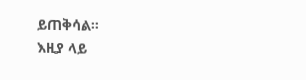ይጠቅሳል።
እዚያ ላይ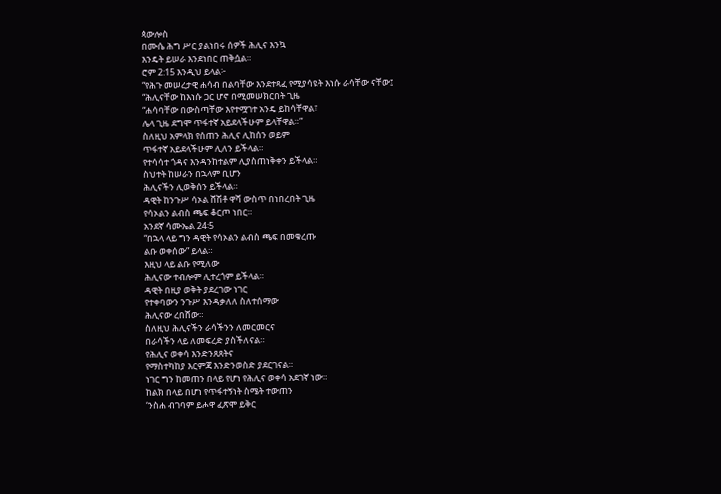ጳውሎስ
በሙሴ ሕግ ሥር ያልነበሩ ሰዎች ሕሊና እንኳ
እንዴት ይሠራ እንደነበር ጠቅሷል።
ሮም 2:15 እንዲህ ይላል፦
“የሕጉ መሠረታዊ ሐሳብ በልባቸው እንደተጻፈ የሚያሳዩት እነሱ ራሳቸው ናቸው፤
“ሕሊናቸው ከእነሱ ጋር ሆኖ በሚመሠክርበት ጊዜ
“ሐሳባቸው በውስጣቸው እየተሟገተ አንዴ ይከሳቸዋል፣
ሌላ ጊዜ ደግሞ ጥፋተኛ አይደላችሁም ይላቸዋል።”
ስለዚህ አምላክ የሰጠን ሕሊና ሊከሰን ወይም
ጥፋተኛ አይደላችሁም ሊለን ይችላል።
የተሳሳተ ጎዳና እንዳንከተልም ሊያስጠነቅቀን ይችላል።
ስህተት ከሠራን በኋላም ቢሆን
ሕሊናችን ሊወቅሰን ይችላል።
ዳዊት ከንጉሥ ሳኦል ሸሽቶ ዋሻ ውስጥ በነበረበት ጊዜ
የሳኦልን ልብስ ጫፍ ቆርጦ ነበር።
አንደኛ ሳሙኤል 24፡5
“በኋላ ላይ ግን ዳዊት የሳኦልን ልብስ ጫፍ በመቁረጡ
ልቡ ወቀሰው” ይላል።
እዚህ ላይ ልቡ የሚለው
ሕሊናው ተብሎም ሊተረጎም ይችላል።
ዳዊት በዚያ ወቅት ያደረገው ነገር
የተቀባውን ንጉሥ እንዳቃለለ ስለተሰማው
ሕሊናው ረበሸው።
ስለዚህ ሕሊናችን ራሳችንን ለመርመርና
በራሳችን ላይ ለመፍረድ ያስችለናል።
የሕሊና ወቀሳ እንድንጸጸትና
የማስተካከያ እርምጃ እንድንወስድ ያደርገናል።
ነገር ግን ከመጠን በላይ የሆነ የሕሊና ወቀሳ አደገኛ ነው።
ከልክ በላይ በሆነ የጥፋተኝነት ስሜት ተውጠን
‘ንስሐ ብገባም ይሖዋ ፈጽሞ ይቅር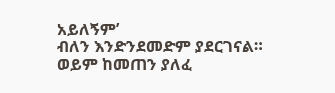አይለኝም’
ብለን እንድንደመድም ያደርገናል።
ወይም ከመጠን ያለፈ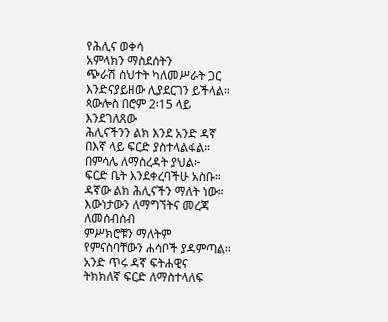የሕሊና ወቀሳ
አምላክን ማስደሰትን
ጭራሽ ስህተት ካለመሥራት ጋር
እንድናያይዘው ሊያደርገን ይችላል።
ጳውሎስ በሮም 2፡15 ላይ እንደገለጸው
ሕሊናችንን ልክ እንደ አንድ ዳኛ
በእኛ ላይ ፍርድ ያስተላልፋል።
በምሳሌ ለማስረዳት ያህል፦
ፍርድ ቤት እንደቀረባችሁ አስቡ።
ዳኛው ልክ ሕሊናችን ማለት ነው።
እውነታውን ለማግኘትና መረጃ ለመሰብሰብ
ምሥክሮቹን ማለትም
የምናስባቸውን ሐሳቦች ያዳምጣል።
አንድ ጥሩ ዳኛ ፍትሐዊና
ትክክለኛ ፍርድ ለማስተላለፍ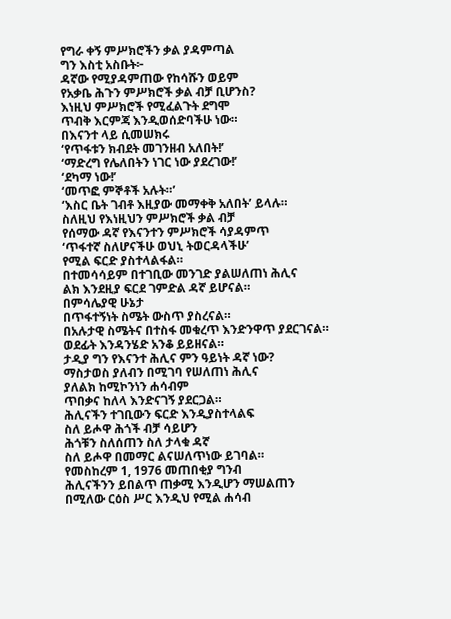የግራ ቀኝ ምሥክሮችን ቃል ያዳምጣል
ግን እስቲ አስቡት፦
ዳኛው የሚያዳምጠው የከሳሹን ወይም
የአቃቤ ሕጉን ምሥክሮች ቃል ብቻ ቢሆንስ?
እነዚህ ምሥክሮች የሚፈልጉት ደግሞ
ጥብቅ እርምጃ እንዲወሰድባችሁ ነው።
በእናንተ ላይ ሲመሠክሩ
‘የጥፋቱን ክብደት መገንዘብ አለበት!’
‘ማድረግ የሌለበትን ነገር ነው ያደረገው!’
‘ደካማ ነው!’
‘መጥፎ ምኞቶች አሉት።’
‘እስር ቤት ገብቶ እዚያው መማቀቅ አለበት’ ይላሉ።
ስለዚህ የእነዚህን ምሥክሮች ቃል ብቻ
የሰማው ዳኛ የእናንተን ምሥክሮች ሳያዳምጥ
‘ጥፋተኛ ስለሆናችሁ ወህኒ ትወርዳላችሁ’
የሚል ፍርድ ያስተላልፋል።
በተመሳሳይም በተገቢው መንገድ ያልሠለጠነ ሕሊና
ልክ እንደዚያ ፍርደ ገምድል ዳኛ ይሆናል።
በምሳሌያዊ ሁኔታ
በጥፋተኝነት ስሜት ውስጥ ያስረናል።
በአሉታዊ ስሜትና በተስፋ መቁረጥ እንድንዋጥ ያደርገናል።
ወደፊት እንዳንሄድ አንቆ ይይዘናል።
ታዲያ ግን የእናንተ ሕሊና ምን ዓይነት ዳኛ ነው?
ማስታወስ ያለብን በሚገባ የሠለጠነ ሕሊና
ያለልክ ከሚኮንነን ሐሳብም
ጥበቃና ከለላ እንድናገኝ ያደርጋል።
ሕሊናችን ተገቢውን ፍርድ እንዲያስተላልፍ
ስለ ይሖዋ ሕጎች ብቻ ሳይሆን
ሕጎቹን ስለሰጠን ስለ ታላቁ ዳኛ
ስለ ይሖዋ በመማር ልናሠለጥነው ይገባል።
የመስከረም 1, 1976 መጠበቂያ ግንብ
ሕሊናችንን ይበልጥ ጠቃሚ እንዲሆን ማሠልጠን
በሚለው ርዕስ ሥር እንዲህ የሚል ሐሳብ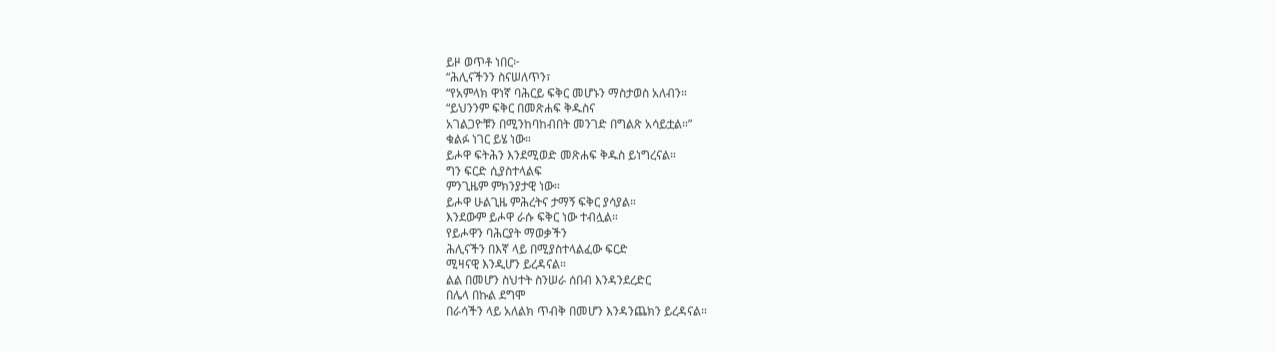ይዞ ወጥቶ ነበር፦
“ሕሊናችንን ስናሠለጥን፣
“የአምላክ ዋነኛ ባሕርይ ፍቅር መሆኑን ማስታወስ አለብን።
“ይህንንም ፍቅር በመጽሐፍ ቅዱስና
አገልጋዮቹን በሚንከባከብበት መንገድ በግልጽ አሳይቷል።”
ቁልፉ ነገር ይሄ ነው።
ይሖዋ ፍትሕን እንደሚወድ መጽሐፍ ቅዱስ ይነግረናል።
ግን ፍርድ ሲያስተላልፍ
ምንጊዜም ምክንያታዊ ነው።
ይሖዋ ሁልጊዜ ምሕረትና ታማኝ ፍቅር ያሳያል።
እንደውም ይሖዋ ራሱ ፍቅር ነው ተብሏል።
የይሖዋን ባሕርያት ማወቃችን
ሕሊናችን በእኛ ላይ በሚያስተላልፈው ፍርድ
ሚዛናዊ እንዲሆን ይረዳናል።
ልል በመሆን ስህተት ስንሠራ ሰበብ እንዳንደረድር
በሌላ በኩል ደግሞ
በራሳችን ላይ አለልክ ጥብቅ በመሆን እንዳንጨክን ይረዳናል።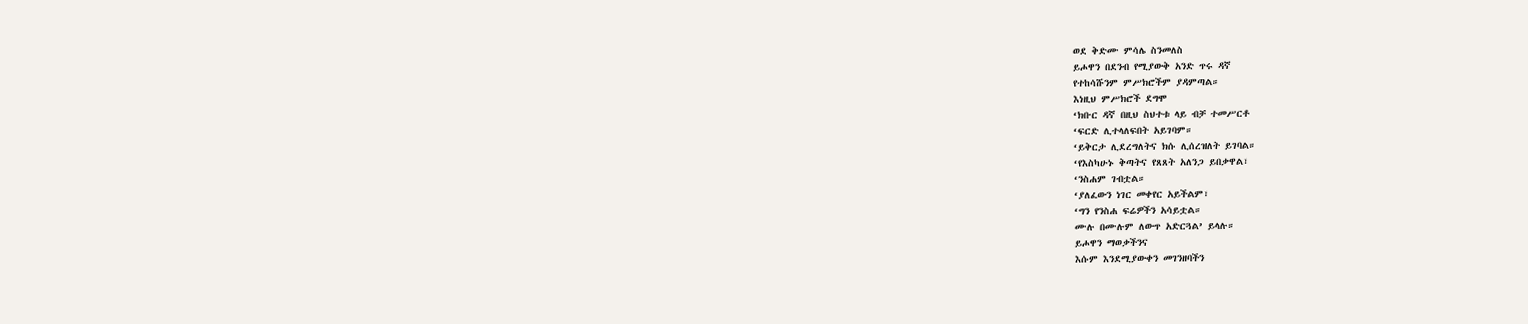ወደ ቅድሙ ምሳሌ ስንመለስ
ይሖዋን በደንብ የሚያውቅ አንድ ጥሩ ዳኛ
የተከሳሹንም ምሥክሮችም ያዳምጣል።
እነዚህ ምሥክሮች ደግሞ
‘ክቡር ዳኛ በዚህ ስህተቱ ላይ ብቻ ተመሥርቶ
‘ፍርድ ሊተላለፍበት አይገባም።
‘ይቅርታ ሊደረግለትና ክሱ ሊሰረዝለት ይገባል።
‘የእስካሁኑ ቅጣትና የጸጸት አለንጋ ይበቃዋል፣
‘ንስሐም ገብቷል።
‘ያለፈውን ነገር መቀየር አይችልም፣
‘ግን የንስሐ ፍሬዎችን አሳይቷል።
ሙሉ በሙሉም ለውጥ አድርጓል’ ይላሉ።
ይሖዋን ማወቃችንና
እሱም እንደሚያውቀን መገንዘባችን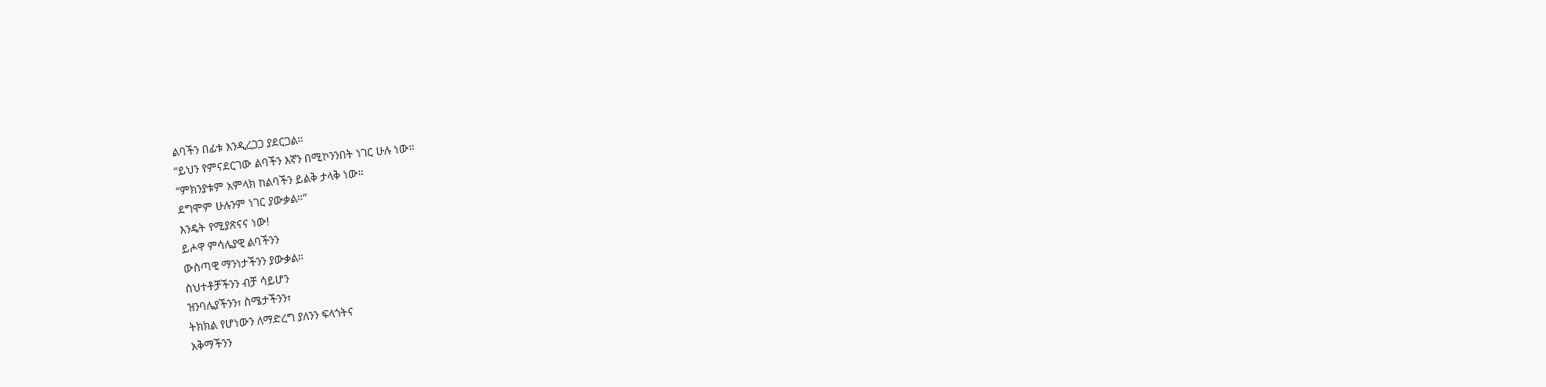ልባችን በፊቱ እንዲረጋጋ ያደርጋል።
“ይህን የምናደርገው ልባችን እኛን በሚኮንንበት ነገር ሁሉ ነው።
“ምክንያቱም አምላክ ከልባችን ይልቅ ታላቅ ነው።
ደግሞም ሁሉንም ነገር ያውቃል።”
እንዴት የሚያጽናና ነው!
ይሖዋ ምሳሌያዊ ልባችንን
ውስጣዊ ማንነታችንን ያውቃል።
ስህተቶቻችንን ብቻ ሳይሆን
ዝንባሌያችንን፣ ስሜታችንን፣
ትክክል የሆነውን ለማድረግ ያለንን ፍላጎትና
አቅማችንን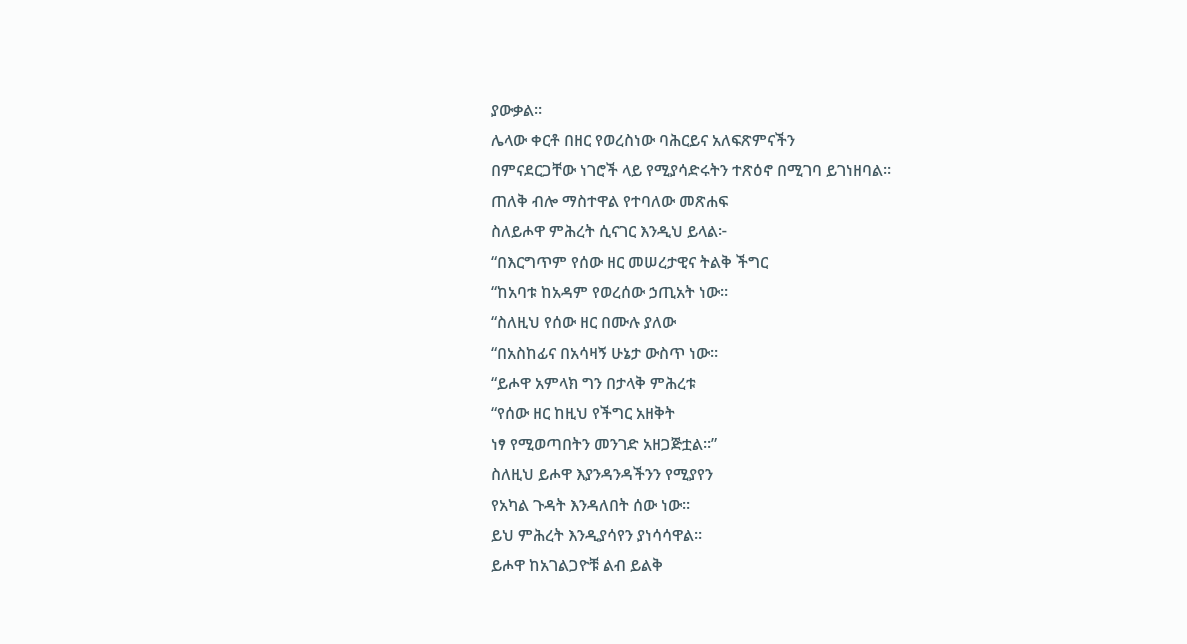ያውቃል።
ሌላው ቀርቶ በዘር የወረስነው ባሕርይና አለፍጽምናችን
በምናደርጋቸው ነገሮች ላይ የሚያሳድሩትን ተጽዕኖ በሚገባ ይገነዘባል።
ጠለቅ ብሎ ማስተዋል የተባለው መጽሐፍ
ስለይሖዋ ምሕረት ሲናገር እንዲህ ይላል፦
“በእርግጥም የሰው ዘር መሠረታዊና ትልቅ ችግር
“ከአባቱ ከአዳም የወረሰው ኃጢአት ነው።
“ስለዚህ የሰው ዘር በሙሉ ያለው
“በአስከፊና በአሳዛኝ ሁኔታ ውስጥ ነው።
“ይሖዋ አምላክ ግን በታላቅ ምሕረቱ
“የሰው ዘር ከዚህ የችግር አዘቅት
ነፃ የሚወጣበትን መንገድ አዘጋጅቷል።”
ስለዚህ ይሖዋ እያንዳንዳችንን የሚያየን
የአካል ጉዳት እንዳለበት ሰው ነው።
ይህ ምሕረት እንዲያሳየን ያነሳሳዋል።
ይሖዋ ከአገልጋዮቹ ልብ ይልቅ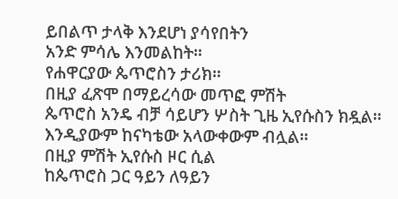ይበልጥ ታላቅ እንደሆነ ያሳየበትን
አንድ ምሳሌ እንመልከት።
የሐዋርያው ጴጥሮስን ታሪክ።
በዚያ ፈጽሞ በማይረሳው መጥፎ ምሽት
ጴጥሮስ አንዴ ብቻ ሳይሆን ሦስት ጊዜ ኢየሱስን ክዷል።
እንዲያውም ከናካቴው አላውቀውም ብሏል።
በዚያ ምሽት ኢየሱስ ዞር ሲል
ከጴጥሮስ ጋር ዓይን ለዓይን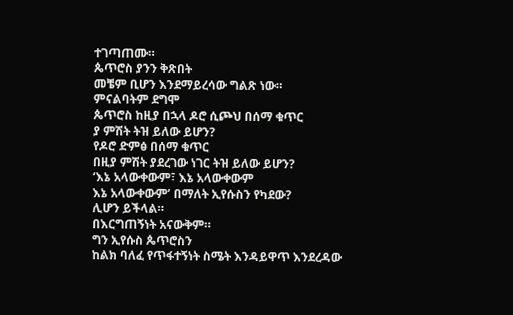ተገጣጠሙ።
ጴጥሮስ ያንን ቅጽበት
መቼም ቢሆን እንደማይረሳው ግልጽ ነው።
ምናልባትም ደግሞ
ጴጥሮስ ከዚያ በኋላ ዶሮ ሲጮህ በሰማ ቁጥር
ያ ምሽት ትዝ ይለው ይሆን?
የዶሮ ድምፅ በሰማ ቁጥር
በዚያ ምሽት ያደረገው ነገር ትዝ ይለው ይሆን?
‘እኔ አላውቀውም፣ እኔ አላውቀውም
እኔ አላውቀውም’ በማለት ኢየሱስን የካደው?
ሊሆን ይችላል።
በእርግጠኝነት አናውቅም።
ግን ኢየሱስ ጴጥሮስን
ከልክ ባለፈ የጥፋተኝነት ስሜት እንዳይዋጥ እንደረዳው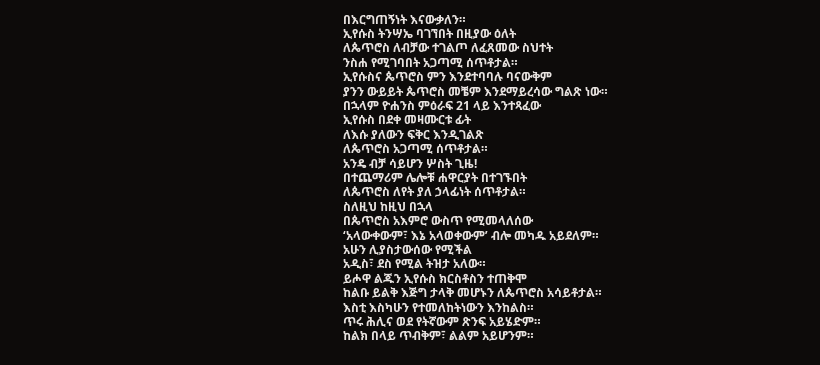በእርግጠኝነት እናውቃለን።
ኢየሱስ ትንሣኤ ባገኘበት በዚያው ዕለት
ለጴጥሮስ ለብቻው ተገልጦ ለፈጸመው ስህተት
ንስሐ የሚገባበት አጋጣሚ ሰጥቶታል።
ኢየሱስና ጴጥሮስ ምን እንደተባባሉ ባናውቅም
ያንን ውይይት ጴጥሮስ መቼም እንደማይረሳው ግልጽ ነው።
በኋላም ዮሐንስ ምዕራፍ 21 ላይ እንተጻፈው
ኢየሱስ በደቀ መዛሙርቱ ፊት
ለእሱ ያለውን ፍቅር እንዲገልጽ
ለጴጥሮስ አጋጣሚ ሰጥቶታል።
አንዴ ብቻ ሳይሆን ሦስት ጊዜ!
በተጨማሪም ሌሎቹ ሐዋርያት በተገኙበት
ለጴጥሮስ ለየት ያለ ኃላፊነት ሰጥቶታል።
ስለዚህ ከዚህ በኋላ
በጴጥሮስ አእምሮ ውስጥ የሚመላለሰው
‘አላውቀውም፣ እኔ አላወቀውም’ ብሎ መካዱ አይደለም።
አሁን ሊያስታውሰው የሚችል
አዲስ፣ ደስ የሚል ትዝታ አለው።
ይሖዋ ልጁን ኢየሱስ ክርስቶስን ተጠቅሞ
ከልቡ ይልቅ እጅግ ታላቅ መሆኑን ለጴጥሮስ አሳይቶታል።
እስቲ እስካሁን የተመለከትነውን እንከልስ።
ጥሩ ሕሊና ወደ የትኛውም ጽንፍ አይሄድም።
ከልክ በላይ ጥብቅም፣ ልልም አይሆንም።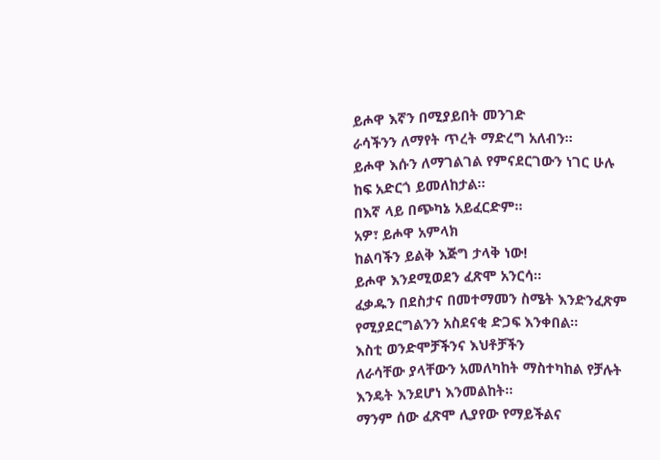ይሖዋ እኛን በሚያይበት መንገድ
ራሳችንን ለማየት ጥረት ማድረግ አለብን።
ይሖዋ እሱን ለማገልገል የምናደርገውን ነገር ሁሉ
ከፍ አድርጎ ይመለከታል።
በእኛ ላይ በጭካኔ አይፈርድም።
አዎ፣ ይሖዋ አምላክ
ከልባችን ይልቅ እጅግ ታላቅ ነው!
ይሖዋ እንደሚወደን ፈጽሞ አንርሳ።
ፈቃዱን በደስታና በመተማመን ስሜት እንድንፈጽም
የሚያደርግልንን አስደናቂ ድጋፍ እንቀበል።
እስቲ ወንድሞቻችንና እህቶቻችን
ለራሳቸው ያላቸውን አመለካከት ማስተካከል የቻሉት
እንዴት እንደሆነ እንመልከት።
ማንም ሰው ፈጽሞ ሊያየው የማይችልና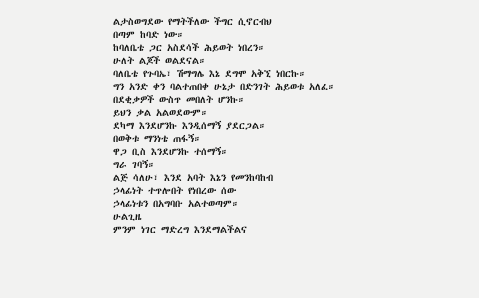ልታስወግደው የማትችለው ችግር ሲኖርብህ
በጣም ከባድ ነው።
ከባለቤቴ ጋር አስደሳች ሕይወት ነበረን።
ሁለት ልጆች ወልደናል።
ባለቤቴ የጉባኤ፣ ሽማግሌ እኔ ደግሞ አቅኚ ነበርኩ።
ግን አንድ ቀን ባልተጠበቀ ሁኔታ በድንገት ሕይወቱ አለፈ።
በደቂቃዎች ውስጥ መበለት ሆንኩ።
ይህን ቃል አልወደውም።
ደካማ እንደሆንኩ እንዲሰማኝ ያደርጋል።
በወቅቱ ማንነቴ ጠፋኝ።
ዋጋ ቢስ እንደሆንኩ ተሰማኝ።
ግራ ገባኝ።
ልጅ ሳለሁ፣ እንደ አባት እኔን የመንከባከብ
ኃላፊነት ተጥሎበት የነበረው ሰው
ኃላፊነቱን በአግባቡ አልተወጣም።
ሁልጊዜ
ምንም ነገር ማድረግ እንደማልችልና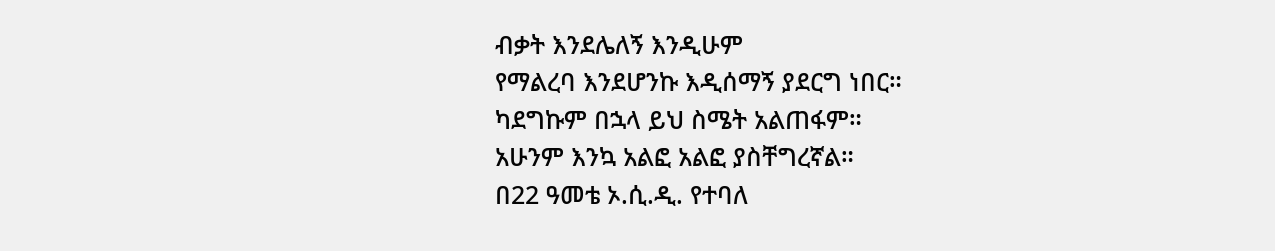ብቃት እንደሌለኝ እንዲሁም
የማልረባ እንደሆንኩ እዲሰማኝ ያደርግ ነበር።
ካደግኩም በኋላ ይህ ስሜት አልጠፋም።
አሁንም እንኳ አልፎ አልፎ ያስቸግረኛል።
በ22 ዓመቴ ኦ.ሲ.ዲ. የተባለ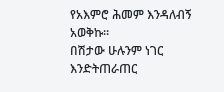የአእምሮ ሕመም እንዳለብኝ አወቅኩ።
በሽታው ሁሉንም ነገር እንድትጠራጠር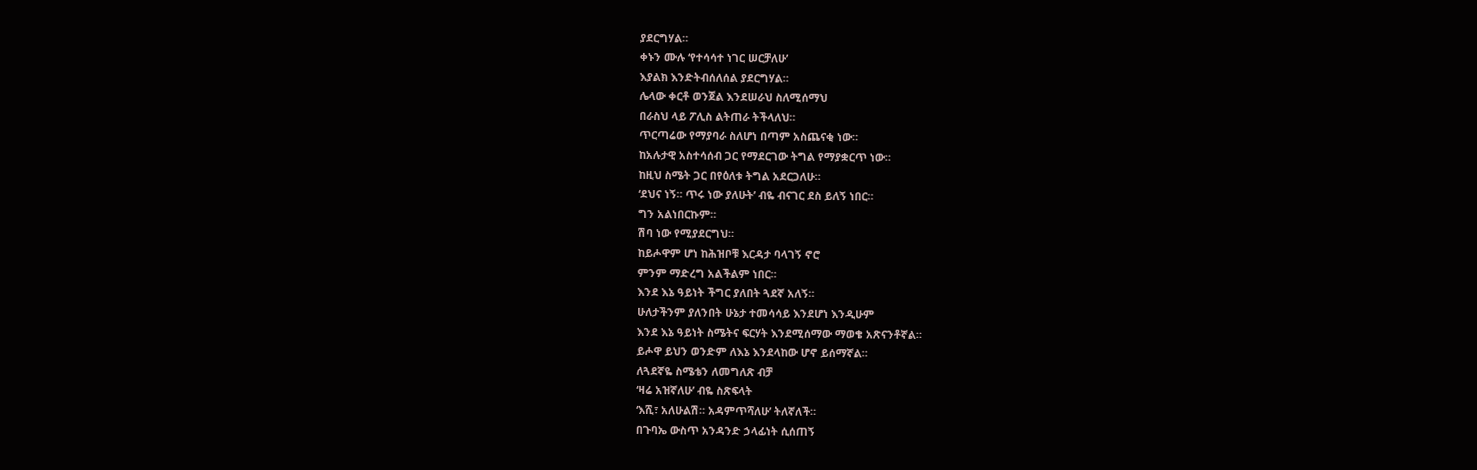ያደርግሃል።
ቀኑን ሙሉ ‘የተሳሳተ ነገር ሠርቻለሁ’
እያልክ እንድትብሰለሰል ያደርግሃል።
ሌላው ቀርቶ ወንጀል እንደሠራህ ስለሚሰማህ
በራስህ ላይ ፖሊስ ልትጠራ ትችላለህ።
ጥርጣሬው የማያባራ ስለሆነ በጣም አስጨናቂ ነው።
ከአሉታዊ አስተሳሰብ ጋር የማደርገው ትግል የማያቋርጥ ነው።
ከዚህ ስሜት ጋር በየዕለቱ ትግል አደርጋለሁ።
‘ደህና ነኝ። ጥሩ ነው ያለሁት’ ብዬ ብናገር ደስ ይለኝ ነበር።
ግን አልነበርኩም።
ሽባ ነው የሚያደርግህ።
ከይሖዋም ሆነ ከሕዝቦቹ እርዳታ ባላገኝ ኖሮ
ምንም ማድረግ አልችልም ነበር።
እንደ እኔ ዓይነት ችግር ያለበት ጓደኛ አለኝ።
ሁለታችንም ያለንበት ሁኔታ ተመሳሳይ እንደሆነ እንዲሁም
እንደ እኔ ዓይነት ስሜትና ፍርሃት እንደሚሰማው ማወቄ አጽናንቶኛል።
ይሖዋ ይህን ወንድም ለእኔ እንደላከው ሆኖ ይሰማኛል።
ለጓደኛዬ ስሜቴን ለመግለጽ ብቻ
‘ዛሬ አዝኛለሁ’ ብዬ ስጽፍላት
‘እሺ፣ አለሁልሽ። አዳምጥሻለሁ’ ትለኛለች።
በጉባኤ ውስጥ አንዳንድ ኃላፊነት ሲሰጠኝ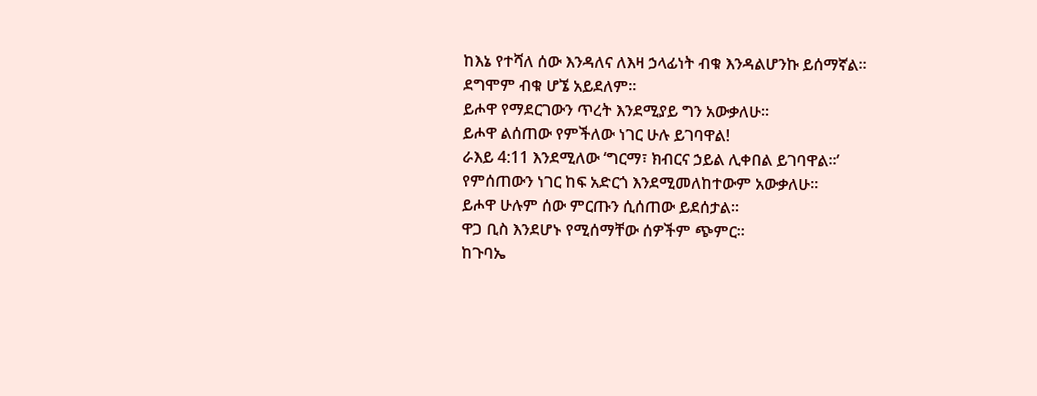ከእኔ የተሻለ ሰው እንዳለና ለእዛ ኃላፊነት ብቁ እንዳልሆንኩ ይሰማኛል።
ደግሞም ብቁ ሆኜ አይደለም።
ይሖዋ የማደርገውን ጥረት እንደሚያይ ግን አውቃለሁ።
ይሖዋ ልሰጠው የምችለው ነገር ሁሉ ይገባዋል!
ራእይ 4:11 እንደሚለው ‘ግርማ፣ ክብርና ኃይል ሊቀበል ይገባዋል።’
የምሰጠውን ነገር ከፍ አድርጎ እንደሚመለከተውም አውቃለሁ።
ይሖዋ ሁሉም ሰው ምርጡን ሲሰጠው ይደሰታል።
ዋጋ ቢስ እንደሆኑ የሚሰማቸው ሰዎችም ጭምር።
ከጉባኤ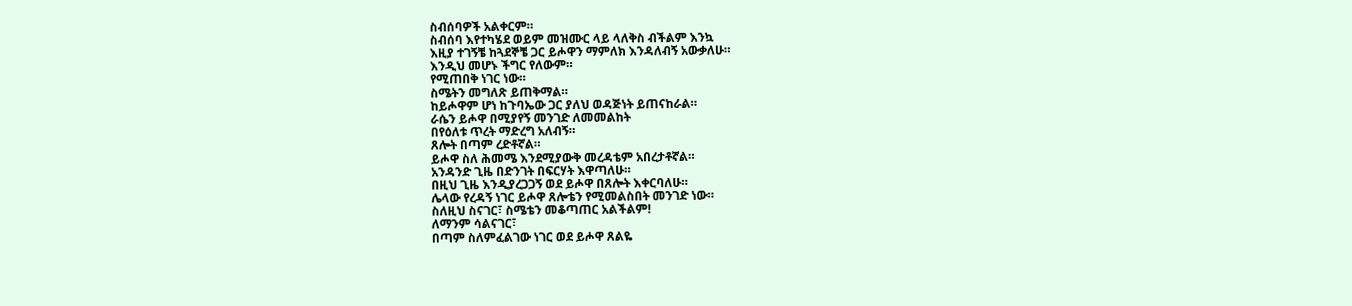ስብሰባዎች አልቀርም።
ስብሰባ እየተካሄደ ወይም መዝሙር ላይ ላለቅስ ብችልም እንኳ
እዚያ ተገኝቼ ከጓደኞቼ ጋር ይሖዋን ማምለክ እንዳለብኝ አውቃለሁ።
እንዲህ መሆኑ ችግር የለውም።
የሚጠበቅ ነገር ነው።
ስሜትን መግለጽ ይጠቅማል።
ከይሖዋም ሆነ ከጉባኤው ጋር ያለህ ወዳጅነት ይጠናከራል።
ራሴን ይሖዋ በሚያየኝ መንገድ ለመመልከት
በየዕለቱ ጥረት ማድረግ አለብኝ።
ጸሎት በጣም ረድቶኛል።
ይሖዋ ስለ ሕመሜ እንደሚያውቅ መረዳቴም አበረታቶኛል።
አንዳንድ ጊዜ በድንገት በፍርሃት እዋጣለሁ።
በዚህ ጊዜ እንዲያረጋጋኝ ወደ ይሖዋ በጸሎት እቀርባለሁ።
ሌላው የረዳኝ ነገር ይሖዋ ጸሎቴን የሚመልስበት መንገድ ነው።
ስለዚህ ስናገር፣ ስሜቴን መቆጣጠር አልችልም!
ለማንም ሳልናገር፣
በጣም ስለምፈልገው ነገር ወደ ይሖዋ ጸልዬ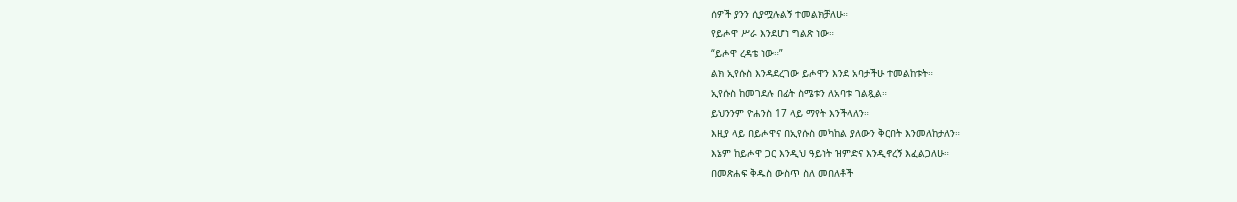ሰዎች ያንን ሲያሟሉልኝ ተመልክቻለሁ።
የይሖዋ ሥራ እንደሆነ ግልጽ ነው።
“ይሖዋ ረዳቴ ነው።”
ልክ ኢየሱስ እንዳደረገው ይሖዋን እንደ አባታችሁ ተመልከቱት።
ኢየሱስ ከመገደሉ በፊት ስሜቱን ለአባቱ ገልጿል።
ይህንንም ዮሐንስ 17 ላይ ማየት እንችላለን።
እዚያ ላይ በይሖዋና በኢየሱስ መካከል ያለውን ቅርበት እንመለከታለን።
እኔም ከይሖዋ ጋር እንዲህ ዓይነት ዝምድና እንዲኖረኝ እፈልጋለሁ።
በመጽሐፍ ቅዱስ ውስጥ ስለ መበለቶች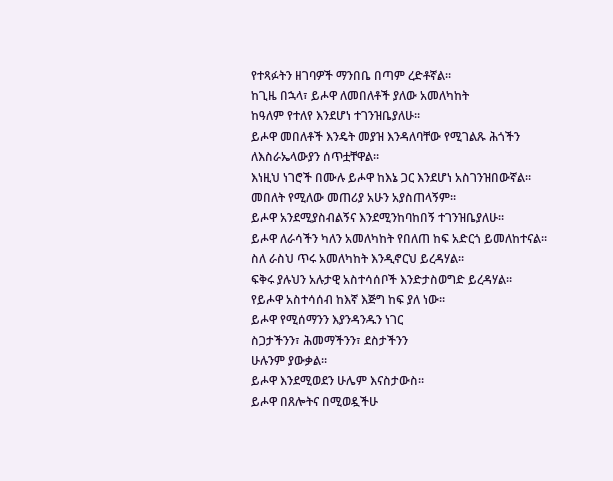የተጻፉትን ዘገባዎች ማንበቤ በጣም ረድቶኛል።
ከጊዜ በኋላ፣ ይሖዋ ለመበለቶች ያለው አመለካከት
ከዓለም የተለየ እንደሆነ ተገንዝቤያለሁ።
ይሖዋ መበለቶች እንዴት መያዝ እንዳለባቸው የሚገልጹ ሕጎችን
ለእስራኤላውያን ሰጥቷቸዋል።
እነዚህ ነገሮች በሙሉ ይሖዋ ከእኔ ጋር እንደሆነ አስገንዝበውኛል።
መበለት የሚለው መጠሪያ አሁን አያስጠላኝም።
ይሖዋ አንደሚያስብልኝና እንደሚንከባከበኝ ተገንዝቤያለሁ።
ይሖዋ ለራሳችን ካለን አመለካከት የበለጠ ከፍ አድርጎ ይመለከተናል።
ስለ ራስህ ጥሩ አመለካከት እንዲኖርህ ይረዳሃል።
ፍቅሩ ያሉህን አሉታዊ አስተሳሰቦች እንድታስወግድ ይረዳሃል።
የይሖዋ አስተሳሰብ ከእኛ እጅግ ከፍ ያለ ነው።
ይሖዋ የሚሰማንን እያንዳንዱን ነገር
ስጋታችንን፣ ሕመማችንን፣ ደስታችንን
ሁሉንም ያውቃል።
ይሖዋ እንደሚወደን ሁሌም እናስታውስ።
ይሖዋ በጸሎትና በሚወዷችሁ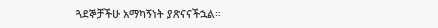ጓደኞቻችሁ አማካኝነት ያጽናናችኋል።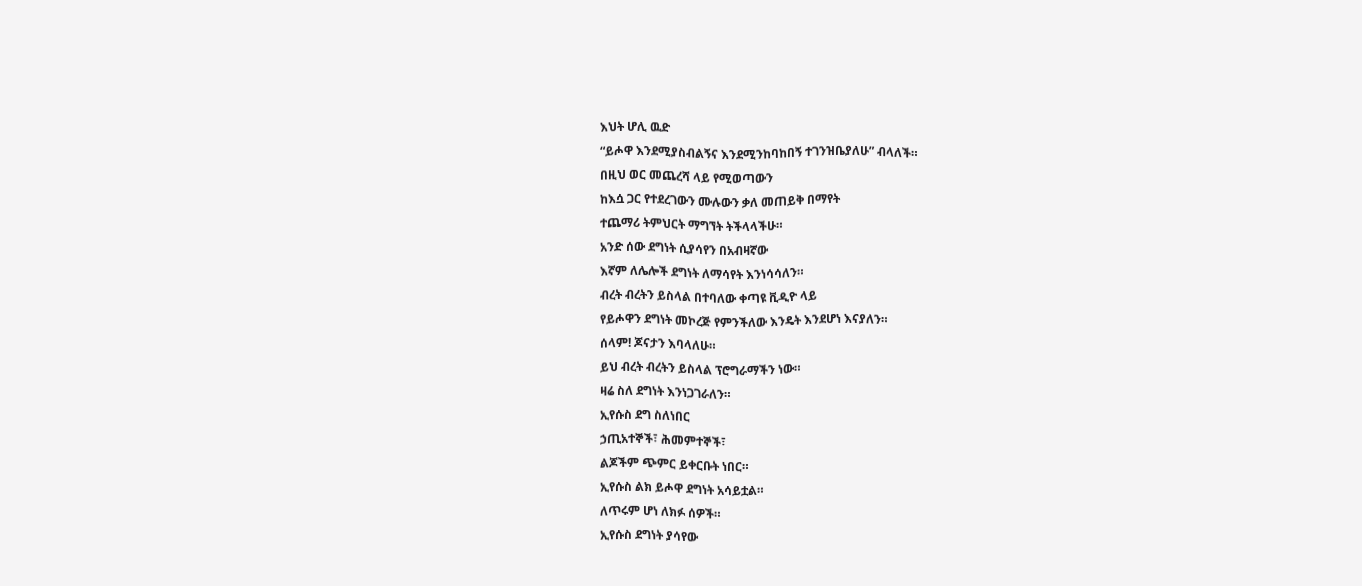እህት ሆሊ ዉድ
“ይሖዋ እንደሚያስብልኝና እንደሚንከባከበኝ ተገንዝቤያለሁ” ብላለች።
በዚህ ወር መጨረሻ ላይ የሚወጣውን
ከእሷ ጋር የተደረገውን ሙሉውን ቃለ መጠይቅ በማየት
ተጨማሪ ትምህርት ማግኘት ትችላላችሁ።
አንድ ሰው ደግነት ሲያሳየን በአብዛኛው
እኛም ለሌሎች ደግነት ለማሳየት እንነሳሳለን።
ብረት ብረትን ይስላል በተባለው ቀጣዩ ቪዲዮ ላይ
የይሖዋን ደግነት መኮረጅ የምንችለው እንዴት እንደሆነ እናያለን።
ሰላም! ጆናታን እባላለሁ።
ይህ ብረት ብረትን ይስላል ፕሮግራማችን ነው።
ዛሬ ስለ ደግነት እንነጋገራለን።
ኢየሱስ ደግ ስለነበር
ኃጢአተኞች፣ ሕመምተኞች፣
ልጆችም ጭምር ይቀርቡት ነበር።
ኢየሱስ ልክ ይሖዋ ደግነት አሳይቷል።
ለጥሩም ሆነ ለክፉ ሰዎች።
ኢየሱስ ደግነት ያሳየው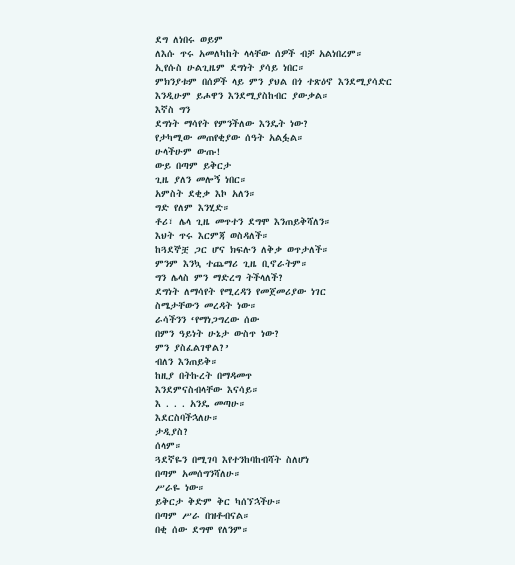ደግ ለነበሩ ወይም
ለእሱ ጥሩ አመለካከት ላላቸው ሰዎች ብቻ አልነበረም።
ኢየሱስ ሁልጊዜም ደግነት ያሳይ ነበር።
ምክንያቱም በሰዎች ላይ ምን ያህል በጎ ተጽዕኖ እንደሚያሳድር
እንዲሁም ይሖዋን እንደሚያስከብር ያውቃል።
እኛስ ግን
ደግነት ማሳየት የምንችለው እንዴት ነው?
የታካሚው መጠየቂያው ሰዓት አልፏል።
ሁላችሁም ውጡ!
ውይ በጣም ይቅርታ
ጊዜ ያለን መሎኝ ነበር።
አምስት ደቂቃ እኮ አለን።
ግድ የለም እንሂድ።
ቶሪ፣ ሌላ ጊዜ መጥተን ደግሞ እንጠይቅሻለን።
እህት ጥሩ እርምጃ ወስዳለች።
ከጓደኞቿ ጋር ሆና ክፍሉን ለቅቃ ወጥታለች።
ምንም እንኳ ተጨማሪ ጊዜ ቢኖራትም።
ግን ሌላስ ምን ማድረግ ትችላለች?
ደግነት ለማሳየት የሚረዳን የመጀመሪያው ነገር
ስሜታቸውን መረዳት ነው።
ራሳችንን ‘የማነጋግረው ሰው
በምን ዓይነት ሁኔታ ውስጥ ነው?
ምን ያስፈልገዋል?’
ብለን እንጠይቅ።
ከዚያ በትኩረት በማዳመጥ
እንደምናስብላቸው እናሳይ።
እ . . . አንዴ መጣሁ።
እደርስባችኋለሁ።
ታዲያስ?
ሰላም።
ጓደኛዬን በሚገባ እየተንከባከብሻት ስለሆነ
በጣም አመሰግንሻለሁ።
ሥራዬ ነው።
ይቅርታ ቅድም ቅር ካሰኘኋችሁ።
በጣም ሥራ በዝቶብናል።
በቂ ሰው ደግሞ የለንም።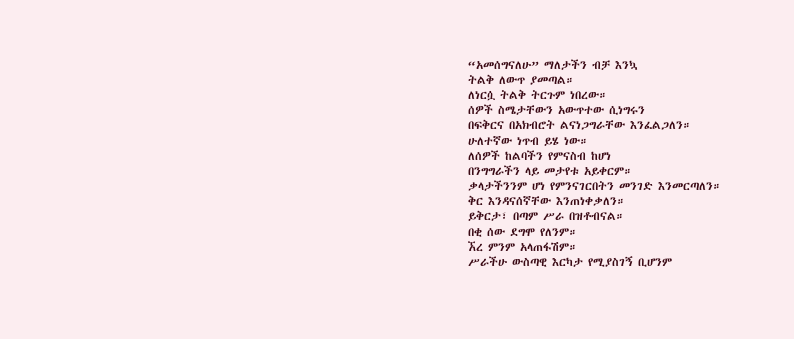“አመሰግናለሁ” ማለታችን ብቻ እንኳ
ትልቅ ለውጥ ያመጣል።
ለነርሷ ትልቅ ትርጉም ነበረው።
ሰዎች ስሜታቸውን አውጥተው ሲነግሩን
በፍቅርና በአክብሮት ልናነጋግራቸው እንፈልጋለን።
ሁለተኛው ነጥብ ይሄ ነው።
ለሰዎች ከልባችን የምናስብ ከሆነ
በንግግራችን ላይ መታየቱ አይቀርም።
ቃላታችንንም ሆነ የምንናገርበትን መንገድ እንመርጣለን።
ቅር እንዳናሰኛቸው እንጠነቀቃለን።
ይቅርታ፣ በጣም ሥራ በዝቶብናል።
በቂ ሰው ደግሞ የለንም።
ኧረ ምንም አላጠፋሽም።
ሥራችሁ ውስጣዊ እርካታ የሚያስገኝ ቢሆንም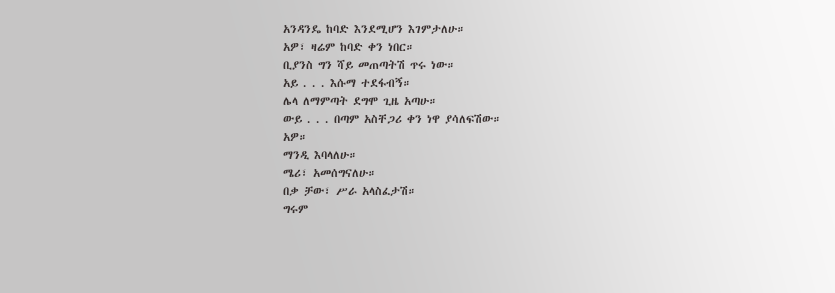አንዳንዴ ከባድ እንደሚሆን እገምታለሁ።
አዎ፣ ዛሬም ከባድ ቀን ነበር።
ቢያንስ ግን ሻይ መጠጣትሽ ጥሩ ነው።
አይ . . . እሱማ ተደፋብኝ።
ሌላ ለማምጣት ደግሞ ጊዜ አጣሁ።
ውይ . . . በጣም አስቸጋሪ ቀን ነዋ ያሳለፍሽው።
አዎ።
ማንዲ እባላለሁ።
ሜሪ፣ አመሰግናለሁ።
በቃ ቻው፣ ሥራ አላስፈታሽ።
ግሩም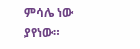ምሳሌ ነው ያየነው።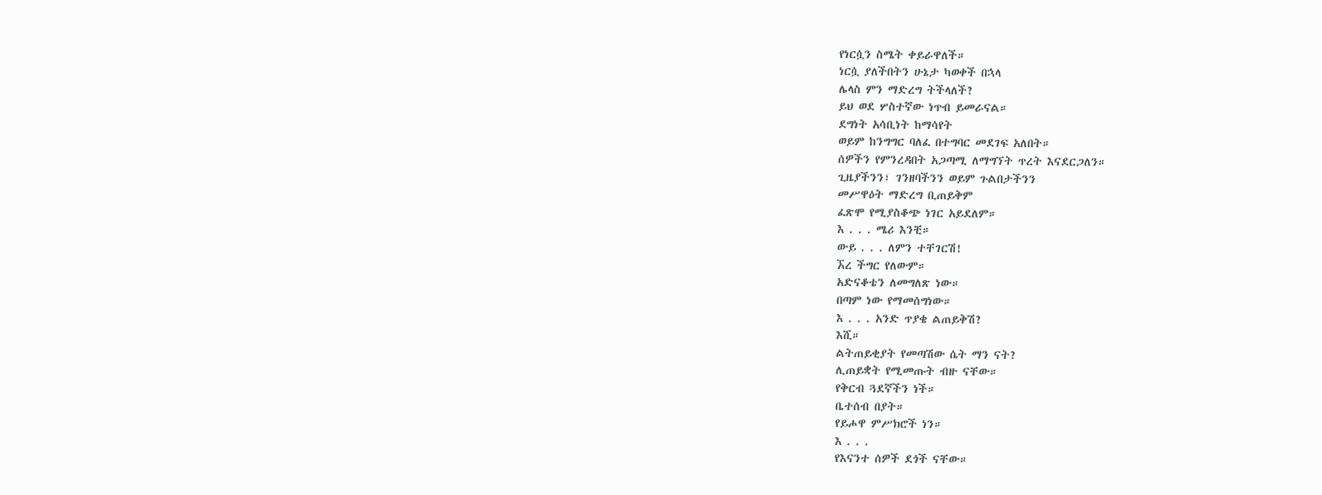የነርሷን ስሜት ቀይራዋለች።
ነርሷ ያለችበትን ሁኔታ ካወቀች በኋላ
ሌላስ ምን ማድረግ ትችላለች?
ይህ ወደ ሦስተኛው ነጥብ ይመራናል።
ደግነት አሳቢነት ከማሳየት
ወይም ከንግግር ባለፈ በተግባር መደገፍ አለበት።
ሰዎችን የምንረዳበት አጋጣሚ ለማግኘት ጥረት እናደርጋለን።
ጊዜያችንን፣ ገንዘባችንን ወይም ጉልበታችንን
መሥዋዕት ማድረግ ቢጠይቅም
ፈጽሞ የሚያስቆጭ ነገር አይደለም።
እ . . . ሜሪ እንቺ።
ውይ . . . ለምን ተቸገርሽ!
ኧረ ችግር የለውም።
አድናቆቴን ለመግለጽ ነው።
በጣም ነው የማመሰግነው።
እ . . . አንድ ጥያቄ ልጠይቅሽ?
እሺ።
ልትጠይቂያት የመጣሽው ሴት ማን ናት?
ሊጠይቋት የሚመጡት ብዙ ናቸው።
የቅርብ ጓደኛችን ነች።
ቤተሰብ በያት።
የይሖዋ ምሥክሮች ነን።
እ . . .
የእናንተ ሰዎች ደጎች ናቸው።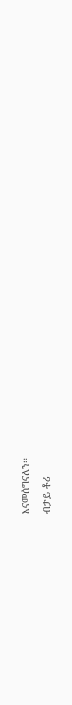እናመሰግናለን።
ብታይ ቶሪ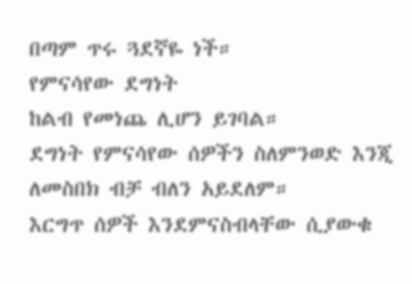በጣም ጥሩ ጓደኛዬ ነች።
የምናሳየው ደግነት
ከልብ የመነጨ ሊሆን ይገባል።
ደግነት የምናሳየው ሰዎችን ስለምንወድ እንጂ
ለመስበክ ብቻ ብለን አይደለም።
እርግጥ ሰዎች እንደምናስብላቸው ሲያውቁ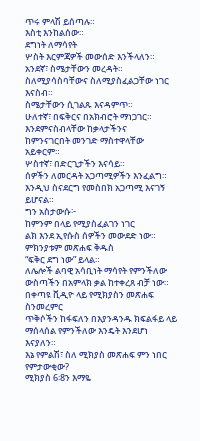ጥሩ ምላሽ ይሰጣሉ።
እስቲ እንከልሰው።
ደግነት ለማሳየት
ሦስት እርምጃዎች መውሰድ እንችላለን።
አንደኛ፣ ስሜታቸውን መረዳት።
ስለሚያሳስባቸውና ስለሚያስፈልጋቸው ነገር እናስብ።
ስሜታቸውን ሲገልጹ እናዳምጥ።
ሁለተኛ፣ በፍቅርና በአክብሮት ማነጋገር።
እንደምናስብላቸው ከቃላታችንና
ከምንናገርበት መንገድ ማስተዋላቸው አይቀርም።
ሦስተኛ፣ በድርጊታችን እናሳይ።
ሰዎችን ለመርዳት አጋጣሚዎችን እንፈልግ።
እንዲህ ስናደርግ የመስበክ አጋጣሚ እናገኝ ይሆናል።
ግን አስታውሱ፦
ከምንም በላይ የሚያስፈልገን ነገር
ልክ እንደ ኢየሱስ ሰዎችን መውደድ ነው።
ምክንያቱም መጽሐፍ ቅዱስ
“ፍቅር ደግ ነው” ይላል።
ለሌሎች ልባዊ አሳቢነት ማሳየት የምንችለው
ውስጣችን በአምላክ ቃል ከተቀረጸ ብቻ ነው።
በቀጣዩ ቪዲዮ ላይ የሚክያስን መጽሐፍ ስንመረምር
ጥቅሶችን ከፋፍለን በእያንዳንዱ ክፍልፋይ ላይ
ማሰላሰል የምንችለው እንዴት እንደሆነ እናያለን።
እኔ የምልሽ፣ ስለ ሚክያስ መጽሐፍ ምን ነበር የምታውቂው?
ሚክያስ 6፡8ን እማዬ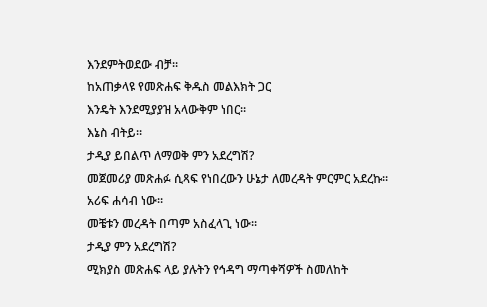እንደምትወደው ብቻ።
ከአጠቃላዩ የመጽሐፍ ቅዱስ መልእክት ጋር
እንዴት እንደሚያያዝ አላውቅም ነበር።
እኔስ ብትይ።
ታዲያ ይበልጥ ለማወቅ ምን አደረግሽ?
መጀመሪያ መጽሐፉ ሲጻፍ የነበረውን ሁኔታ ለመረዳት ምርምር አደረኩ።
አሪፍ ሐሳብ ነው።
መቼቱን መረዳት በጣም አስፈላጊ ነው።
ታዲያ ምን አደረግሽ?
ሚክያስ መጽሐፍ ላይ ያሉትን የኅዳግ ማጣቀሻዎች ስመለከት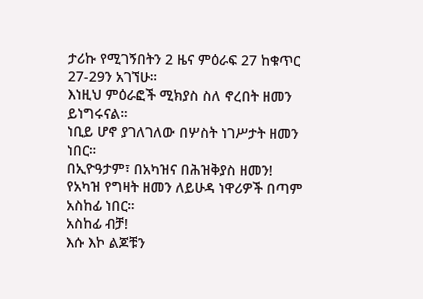ታሪኩ የሚገኝበትን 2 ዜና ምዕራፍ 27 ከቁጥር 27-29ን አገኘሁ።
እነዚህ ምዕራፎች ሚክያስ ስለ ኖረበት ዘመን ይነግሩናል።
ነቢይ ሆኖ ያገለገለው በሦስት ነገሥታት ዘመን ነበር።
በኢዮዓታም፣ በአካዝና በሕዝቅያስ ዘመን!
የአካዝ የግዛት ዘመን ለይሁዳ ነዋሪዎች በጣም አስከፊ ነበር።
አስከፊ ብቻ!
እሱ እኮ ልጆቹን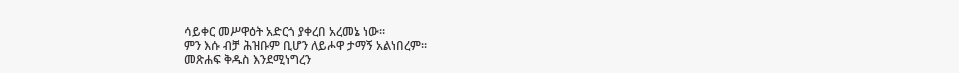ሳይቀር መሥዋዕት አድርጎ ያቀረበ አረመኔ ነው።
ምን እሱ ብቻ ሕዝቡም ቢሆን ለይሖዋ ታማኝ አልነበረም።
መጽሐፍ ቅዱስ እንደሚነግረን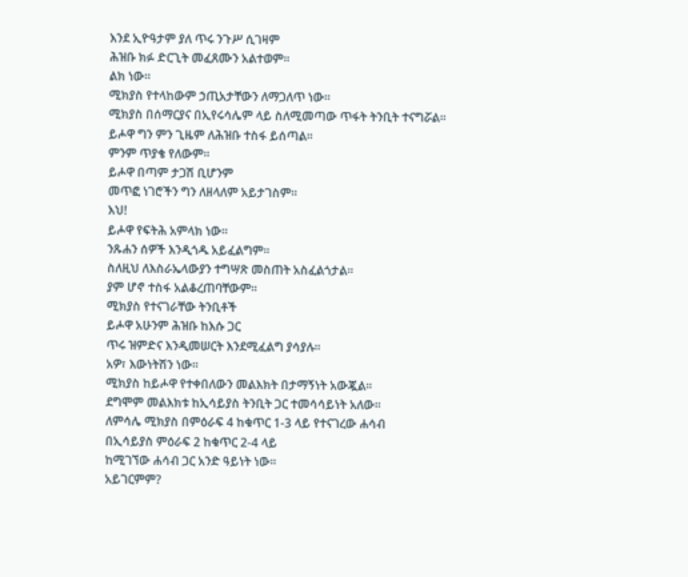እንደ ኢዮዓታም ያለ ጥሩ ንጉሥ ሲገዛም
ሕዝቡ ክፉ ድርጊት መፈጸሙን አልተወም።
ልክ ነው።
ሚክያስ የተላከውም ኃጢአታቸውን ለማጋለጥ ነው።
ሚክያስ በሰማርያና በኢየሩሳሌም ላይ ስለሚመጣው ጥፋት ትንቢት ተናግሯል።
ይሖዋ ግን ምን ጊዜም ለሕዝቡ ተስፋ ይሰጣል።
ምንም ጥያቄ የለውም።
ይሖዋ በጣም ታጋሽ ቢሆንም
መጥፎ ነገሮችን ግን ለዘላለም አይታገስም።
እህ!
ይሖዋ የፍትሕ አምላክ ነው።
ንጹሐን ሰዎች እንዲጎዱ አይፈልግም።
ስለዚህ ለእስራኤላውያን ተግሣጽ መስጠት አስፈልጎታል።
ያም ሆኖ ተስፋ አልቆረጠባቸውም።
ሚክያስ የተናገራቸው ትንቢቶች
ይሖዋ አሁንም ሕዝቡ ከእሱ ጋር
ጥሩ ዝምድና እንዲመሠርት እንደሚፈልግ ያሳያሉ።
አዎ፣ እውነትሽን ነው።
ሚክያስ ከይሖዋ የተቀበለውን መልእክት በታማኝነት አውጇል።
ደግሞም መልእክቱ ከኢሳይያስ ትንቢት ጋር ተመሳሳይነት አለው።
ለምሳሌ ሚክያስ በምዕራፍ 4 ከቁጥር 1-3 ላይ የተናገረው ሐሳብ
በኢሳይያስ ምዕራፍ 2 ከቁጥር 2-4 ላይ
ከሚገኘው ሐሳብ ጋር አንድ ዓይነት ነው።
አይገርምም?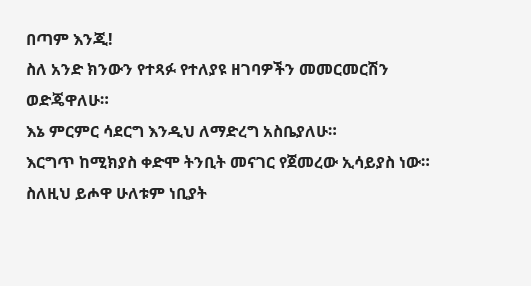በጣም እንጂ!
ስለ አንድ ክንውን የተጻፉ የተለያዩ ዘገባዎችን መመርመርሽን ወድጄዋለሁ።
እኔ ምርምር ሳደርግ እንዲህ ለማድረግ አስቤያለሁ።
እርግጥ ከሚክያስ ቀድሞ ትንቢት መናገር የጀመረው ኢሳይያስ ነው።
ስለዚህ ይሖዋ ሁለቱም ነቢያት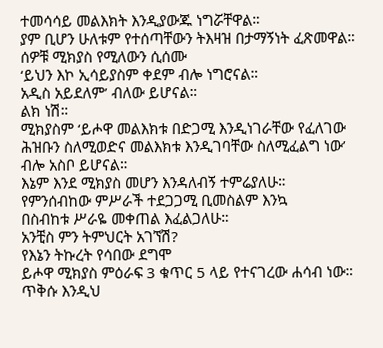ተመሳሳይ መልእክት እንዲያውጁ ነግሯቸዋል።
ያም ቢሆን ሁለቱም የተሰጣቸውን ትእዛዝ በታማኝነት ፈጽመዋል።
ሰዎቹ ሚክያስ የሚለውን ሲሰሙ
‘ይህን እኮ ኢሳይያስም ቀደም ብሎ ነግሮናል።
አዲስ አይደለም’ ብለው ይሆናል።
ልክ ነሽ።
ሚክያስም ‘ይሖዋ መልእክቱ በድጋሚ እንዲነገራቸው የፈለገው
ሕዝቡን ስለሚወድና መልእክቱ እንዲገባቸው ስለሚፈልግ ነው’
ብሎ አስቦ ይሆናል።
እኔም እንደ ሚክያስ መሆን እንዳለብኝ ተምሬያለሁ።
የምንሰብከው ምሥራች ተደጋጋሚ ቢመስልም እንኳ
በስብከቱ ሥራዬ መቀጠል እፈልጋለሁ።
አንቺስ ምን ትምህርት አገኘሽ?
የእኔን ትኩረት የሳበው ደግሞ
ይሖዋ ሚክያስ ምዕራፍ 3 ቁጥር 5 ላይ የተናገረው ሐሳብ ነው።
ጥቅሱ እንዲህ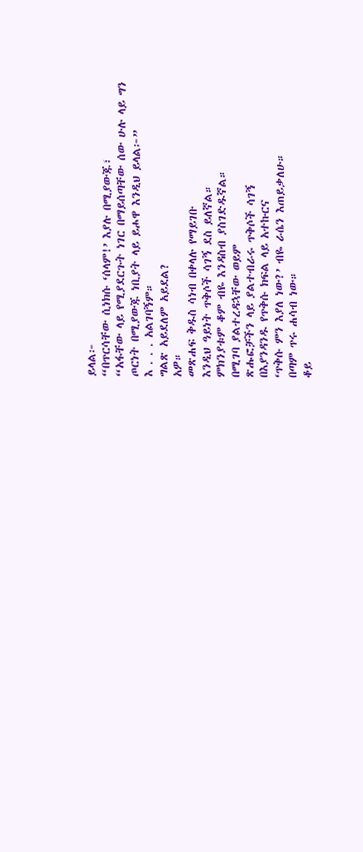ይላል፦
“በጥርሳቸው ሲነክሱ ‘ሰላም!’ እያሉ በሚያውጁ፣
“አፋቸው ላይ የሚያደርጉት ነገር በማይሰጣቸው ሰው ሁሉ ላይ ግን
ጦርነት በሚያውጁ ነቢያት ላይ ይሖዋ እንዲህ ይላል፦”
እ . . . አልገባኝም።
ግልጽ አይደለም አይደል?
አዎ።
መጽሐፍ ቅዱስ ሳነብ በቀላሉ የማይገቡ
እንዲህ ዓይነት ጥቅሶች ሳገኝ ደስ ይለኛል።
ምክንያቱም ቆም ብዬ እንዳስብ ያስገድዱኛል።
በሚገባ ያልተረዳኋቸው ወይም
ጽሑፎቻችን ላይ ያልተብራሩ ጥቅሶች ሳገኝ
በእያንዳንዱ የጥቅሱ ክፍል ላይ አተኩርና
‘ጥቅሱ ምን እያለ ነው?’ ብዬ ራሴን እጠይቃለሁ።
በጣም ጥሩ ሐሳብ ነው።
ቆይ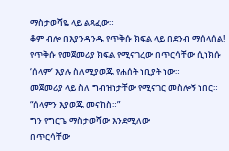ማስታወሻዬ ላይ ልጻፈው።
ቆም ብሎ በእያንዳንዱ የጥቅሱ ክፍል ላይ በደንብ ማሰላሰል!
የጥቅሱ የመጀመሪያ ክፍል የሚናገረው በጥርሳቸው ሲነክሱ
‘ሰላም’ እያሉ ስለሚያወጁ የሐሰት ነቢያት ነው።
መጀመሪያ ላይ ስለ ግብዝነታቸው የሚናገር መስሎኝ ነበር።
“ሰላምን እያወጁ መናከስ።”
ግን የግርጌ ማስታወሻው እንደሚለው
በጥርሳቸው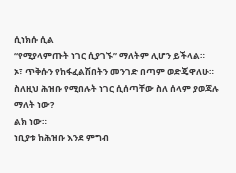ሲነክሱ ሲል
“የሚያላምጡት ነገር ሲያገኙ” ማለትም ሊሆን ይችላል።
ኦ፣ ጥቅሱን የከፋፈልሽበትን መንገድ በጣም ወድጄዋለሁ።
ስለዚህ ሕዝቡ የሚበሉት ነገር ሲሰጣቸው ስለ ሰላም ያወጃሉ ማለት ነው?
ልክ ነው።
ነቢያቱ ከሕዝቡ እንደ ምግብ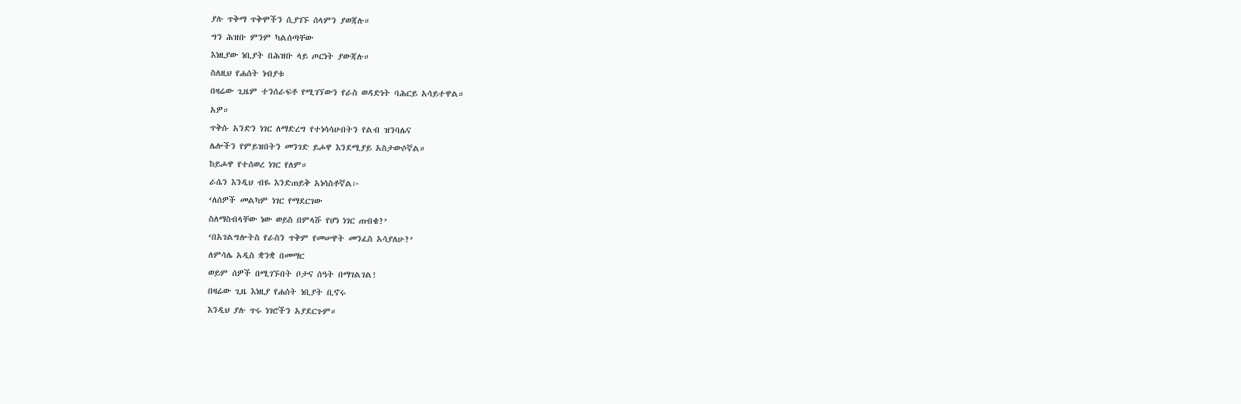ያሉ ጥቅማ ጥቅሞችን ሲያገኙ ሰላምን ያወጃሉ።
ግን ሕዝቡ ምንም ካልሰጣቸው
እነዚያው ነቢያት በሕዝቡ ላይ ጦርነት ያውጃሉ።
ስለዚህ የሐሰት ነብያቱ
በዛሬው ጊዜም ተንሰራፍቶ የሚገኘውን የራስ ወዳድነት ባሕርይ አሳይተዋል።
አዎ።
ጥቅሱ አንድን ነገር ለማድረግ የተነሳሳሁበትን የልብ ዝንባሌና
ሌሎችን የምይዝበትን መንገድ ይሖዋ እንደሚያይ አስታውሶኛል።
ከይሖዋ የተሰወረ ነገር የለም።
ራሴን እንዲህ ብዬ እንድጠይቅ አነሳስቶኛል፦
‘ለሰዎች መልካም ነገር የማደርገው
ስለማስብላቸው ነው ወይስ በምላሹ የሆነ ነገር ጠብቄ?’
‘በአገልግሎትስ የራስን ጥቅም የመሠዋት መንፈስ አሳያለሁ?’
ለምሳሌ አዲስ ቋንቋ በመማር
ወይም ሰዎች በሚገኙበት ቦታና ሰዓት በማገልገል!
በዛሬው ጊዜ እነዚያ የሐሰት ነቢያት ቢኖሩ
እንዲህ ያሉ ጥሩ ነገሮችን አያደርጉም።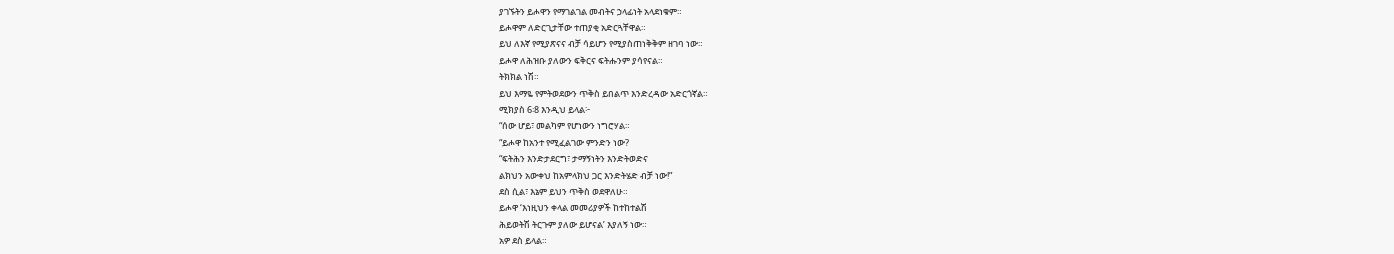ያገኙትን ይሖዋን የማገልገል መብትና ኃላፊነት አላደነቁም።
ይሖዋም ለድርጊታቸው ተጠያቂ አድርጓቸዋል።
ይህ ለእኛ የሚያጽናና ብቻ ሳይሆን የሚያስጠነቅቅም ዘገባ ነው።
ይሖዋ ለሕዝቡ ያለውን ፍቅርና ፍትሑንም ያሳየናል።
ትክክል ነሽ።
ይህ እማዬ የምትወደውን ጥቅስ ይበልጥ እንድረዳው አድርጎኛል።
ሚክያስ 6፡8 እንዲህ ይላል፦
“ሰው ሆይ፣ መልካም የሆነውን ነግሮሃል።
“ይሖዋ ከአንተ የሚፈልገው ምንድን ነው?
“ፍትሕን እንድታደርግ፣ ታማኝነትን እንድትወድና
ልክህን አውቀህ ከአምላክህ ጋር እንድትሄድ ብቻ ነው!”
ደስ ሲል፣ እኔም ይህን ጥቅስ ወደዋለሁ።
ይሖዋ ‘እነዚህን ቀላል መመሪያዎች ከተከተልሽ
ሕይወትሽ ትርጉም ያለው ይሆናል’ እያለኝ ነው።
አዎ ደስ ይላል።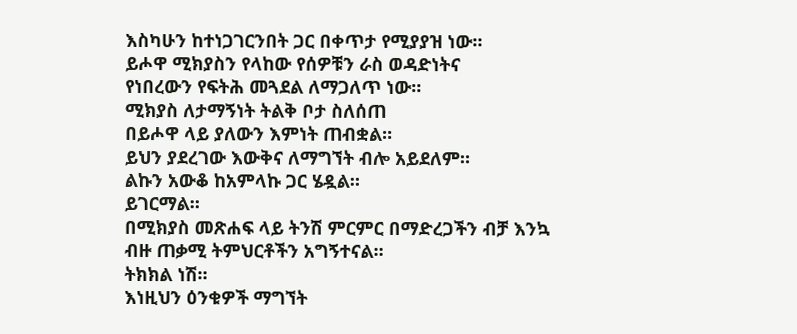እስካሁን ከተነጋገርንበት ጋር በቀጥታ የሚያያዝ ነው።
ይሖዋ ሚክያስን የላከው የሰዎቹን ራስ ወዳድነትና
የነበረውን የፍትሕ መጓደል ለማጋለጥ ነው።
ሚክያስ ለታማኝነት ትልቅ ቦታ ስለሰጠ
በይሖዋ ላይ ያለውን እምነት ጠብቋል።
ይህን ያደረገው እውቅና ለማግኘት ብሎ አይደለም።
ልኩን አውቆ ከአምላኩ ጋር ሄዷል።
ይገርማል።
በሚክያስ መጽሐፍ ላይ ትንሽ ምርምር በማድረጋችን ብቻ እንኳ
ብዙ ጠቃሚ ትምህርቶችን አግኝተናል።
ትክክል ነሽ።
እነዚህን ዕንቁዎች ማግኘት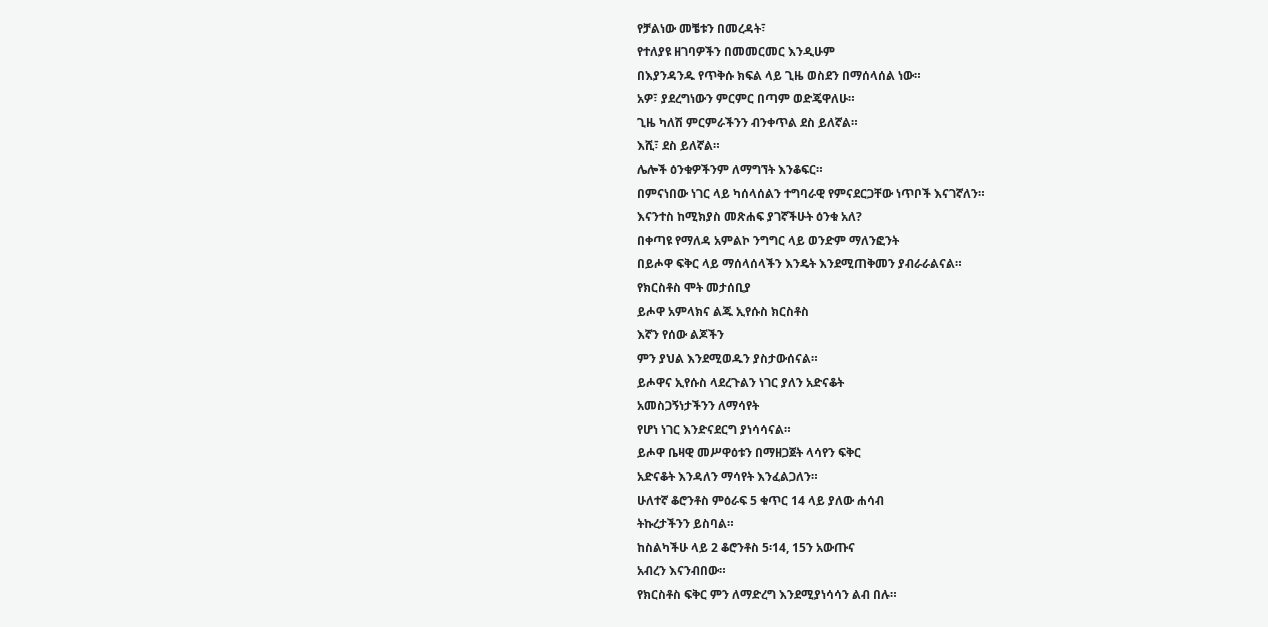የቻልነው መቼቱን በመረዳት፣
የተለያዩ ዘገባዎችን በመመርመር እንዲሁም
በእያንዳንዱ የጥቅሱ ክፍል ላይ ጊዜ ወስደን በማሰላሰል ነው።
አዎ፣ ያደረግነውን ምርምር በጣም ወድጄዋለሁ።
ጊዜ ካለሽ ምርምራችንን ብንቀጥል ደስ ይለኛል።
እሺ፣ ደስ ይለኛል።
ሌሎች ዕንቁዎችንም ለማግኘት እንቆፍር።
በምናነበው ነገር ላይ ካሰላሰልን ተግባራዊ የምናደርጋቸው ነጥቦች እናገኛለን።
እናንተስ ከሚክያስ መጽሐፍ ያገኛችሁት ዕንቁ አለ?
በቀጣዩ የማለዳ አምልኮ ንግግር ላይ ወንድም ማለንፎንት
በይሖዋ ፍቅር ላይ ማሰላሰላችን እንዴት እንደሚጠቅመን ያብራራልናል።
የክርስቶስ ሞት መታሰቢያ
ይሖዋ አምላክና ልጁ ኢየሱስ ክርስቶስ
እኛን የሰው ልጆችን
ምን ያህል እንደሚወዱን ያስታውሰናል።
ይሖዋና ኢየሱስ ላደረጉልን ነገር ያለን አድናቆት
አመስጋኝነታችንን ለማሳየት
የሆነ ነገር እንድናደርግ ያነሳሳናል።
ይሖዋ ቤዛዊ መሥዋዕቱን በማዘጋጀት ላሳየን ፍቅር
አድናቆት እንዳለን ማሳየት እንፈልጋለን።
ሁለተኛ ቆሮንቶስ ምዕራፍ 5 ቁጥር 14 ላይ ያለው ሐሳብ
ትኩረታችንን ይስባል።
ከስልካችሁ ላይ 2 ቆሮንቶስ 5፡14, 15ን አውጡና
አብረን እናንብበው።
የክርስቶስ ፍቅር ምን ለማድረግ እንደሚያነሳሳን ልብ በሉ።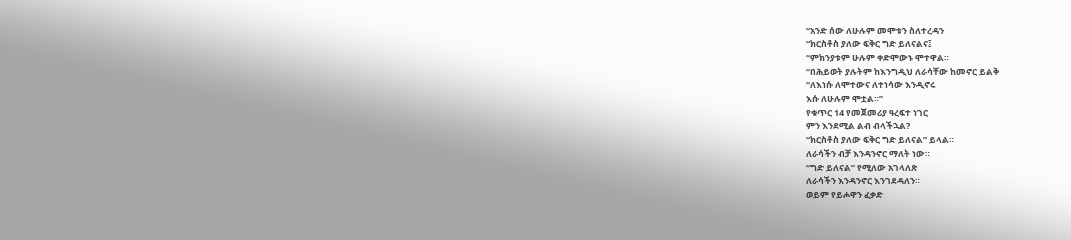“አንድ ሰው ለሁሉም መሞቱን ስለተረዳን
“ክርስቶስ ያለው ፍቅር ግድ ይለናልና፤
“ምክንያቱም ሁሉም ቀድሞውኑ ሞተዋል።
“በሕይወት ያሉትም ከእንግዲህ ለራሳቸው ከመኖር ይልቅ
“ለእነሱ ለሞተውና ለተነሳው እንዲኖሩ
እሱ ለሁሉም ሞቷል።”
የቁጥር 14 የመጀመሪያ ዓረፍተ ነገር
ምን እንደሚል ልብ ብላችኋል?
“ክርስቶስ ያለው ፍቅር ግድ ይለናል” ይላል።
ለራሳችን ብቻ እንዳንኖር ማለት ነው።
“ግድ ይለናል” የሚለው አገላለጽ
ለራሳችን እንዳንኖር እንገደዳለን።
ወይም የይሖዋን ፈቃድ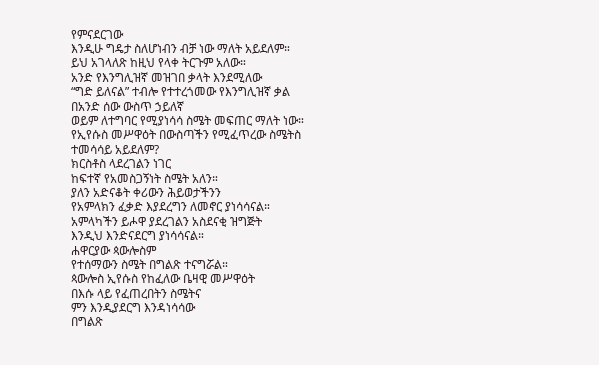የምናደርገው
እንዲሁ ግዴታ ስለሆነብን ብቻ ነው ማለት አይደለም።
ይህ አገላለጽ ከዚህ የላቀ ትርጉም አለው።
አንድ የእንግሊዝኛ መዝገበ ቃላት እንደሚለው
“ግድ ይለናል” ተብሎ የተተረጎመው የእንግሊዝኛ ቃል
በአንድ ሰው ውስጥ ኃይለኛ
ወይም ለተግባር የሚያነሳሳ ስሜት መፍጠር ማለት ነው።
የኢየሱስ መሥዋዕት በውስጣችን የሚፈጥረው ስሜትስ
ተመሳሳይ አይደለም?
ክርስቶስ ላደረገልን ነገር
ከፍተኛ የአመስጋኝነት ስሜት አለን።
ያለን አድናቆት ቀሪውን ሕይወታችንን
የአምላክን ፈቃድ እያደረግን ለመኖር ያነሳሳናል።
አምላካችን ይሖዋ ያደረገልን አስደናቂ ዝግጅት
እንዲህ እንድናደርግ ያነሳሳናል።
ሐዋርያው ጳውሎስም
የተሰማውን ስሜት በግልጽ ተናግሯል።
ጳውሎስ ኢየሱስ የከፈለው ቤዛዊ መሥዋዕት
በእሱ ላይ የፈጠረበትን ስሜትና
ምን እንዲያደርግ እንዳነሳሳው
በግልጽ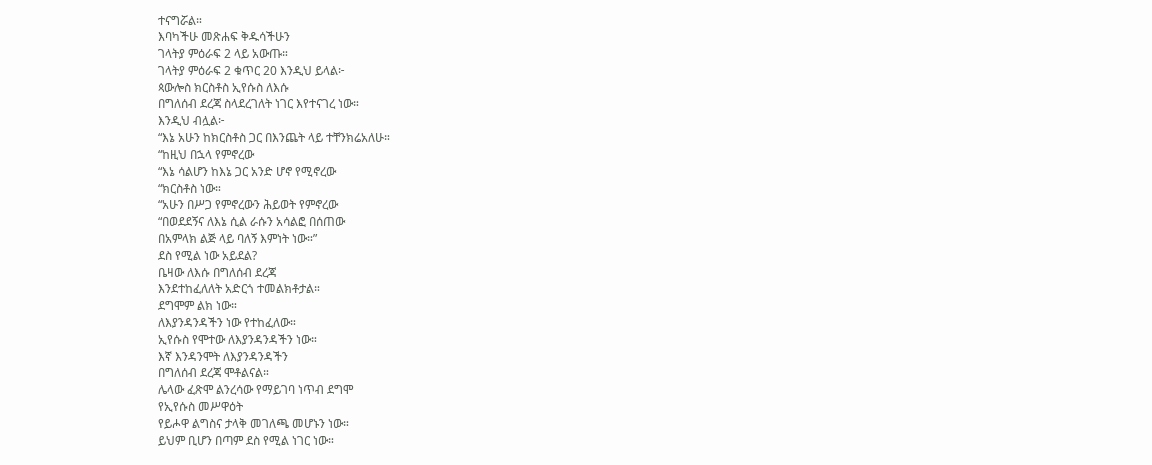ተናግሯል።
እባካችሁ መጽሐፍ ቅዱሳችሁን
ገላትያ ምዕራፍ 2 ላይ አውጡ።
ገላትያ ምዕራፍ 2 ቁጥር 20 እንዲህ ይላል፦
ጳውሎስ ክርስቶስ ኢየሱስ ለእሱ
በግለሰብ ደረጃ ስላደረገለት ነገር እየተናገረ ነው።
እንዲህ ብሏል፦
“እኔ አሁን ከክርስቶስ ጋር በእንጨት ላይ ተቸንክሬአለሁ።
“ከዚህ በኋላ የምኖረው
“እኔ ሳልሆን ከእኔ ጋር አንድ ሆኖ የሚኖረው
“ክርስቶስ ነው።
“አሁን በሥጋ የምኖረውን ሕይወት የምኖረው
“በወደደኝና ለእኔ ሲል ራሱን አሳልፎ በሰጠው
በአምላክ ልጅ ላይ ባለኝ እምነት ነው።”
ደስ የሚል ነው አይደል?
ቤዛው ለእሱ በግለሰብ ደረጃ
እንደተከፈለለት አድርጎ ተመልክቶታል።
ደግሞም ልክ ነው።
ለእያንዳንዳችን ነው የተከፈለው።
ኢየሱስ የሞተው ለእያንዳንዳችን ነው።
እኛ እንዳንሞት ለእያንዳንዳችን
በግለሰብ ደረጃ ሞቶልናል።
ሌላው ፈጽሞ ልንረሳው የማይገባ ነጥብ ደግሞ
የኢየሱስ መሥዋዕት
የይሖዋ ልግስና ታላቅ መገለጫ መሆኑን ነው።
ይህም ቢሆን በጣም ደስ የሚል ነገር ነው።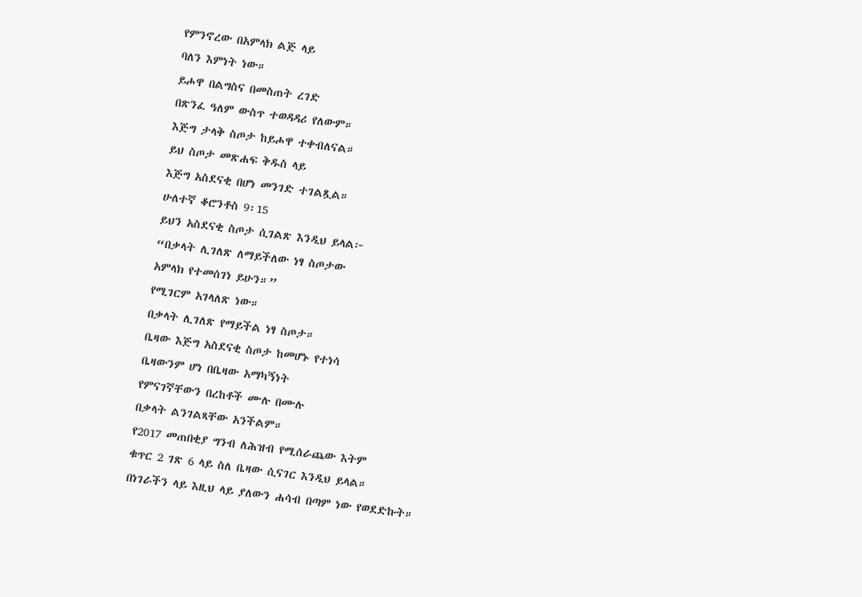የምንኖረው በአምላክ ልጅ ላይ
ባለን እምነት ነው።
ይሖዋ በልግስና በመስጠት ረገድ
በጽንፈ ዓለም ውስጥ ተወዳዳሪ የለውም።
እጅግ ታላቅ ስጦታ ከይሖዋ ተቀብለናል።
ይህ ስጦታ መጽሐፍ ቅዱስ ላይ
እጅግ አስደናቂ በሆነ መንገድ ተገልጿል።
ሁለተኛ ቆሮንቶስ 9፡15
ይህን አስደናቂ ስጦታ ሲገልጽ እንዲህ ይላል፦
“በቃላት ሊገለጽ ለማይችለው ነፃ ስጦታው
አምላክ የተመሰገነ ይሁን።”
የሚገርም አገላለጽ ነው።
በቃላት ሊገለጽ የማይችል ነፃ ስጦታ።
ቤዛው እጅግ አስደናቂ ስጦታ ከመሆኑ የተነሳ
ቤዛውንም ሆነ በቤዛው አማካኝነት
የምናገኛቸውን በረከቶች ሙሉ በሙሉ
በቃላት ልንገልጻቸው አንችልም።
የ2017 መጠበቂያ ግንብ ለሕዝብ የሚሰራጨው እትም
ቁጥር 2 ገጽ 6 ላይ ስለ ቤዛው ሲናገር እንዲህ ይላል።
በነገራችን ላይ እዚህ ላይ ያለውን ሐሳብ በጣም ነው የወደድኩት።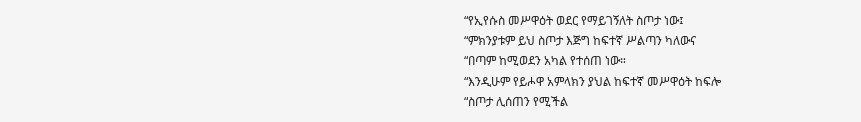“የኢየሱስ መሥዋዕት ወደር የማይገኝለት ስጦታ ነው፤
“ምክንያቱም ይህ ስጦታ እጅግ ከፍተኛ ሥልጣን ካለውና
“በጣም ከሚወደን አካል የተሰጠ ነው።
“እንዲሁም የይሖዋ አምላክን ያህል ከፍተኛ መሥዋዕት ከፍሎ
“ስጦታ ሊሰጠን የሚችል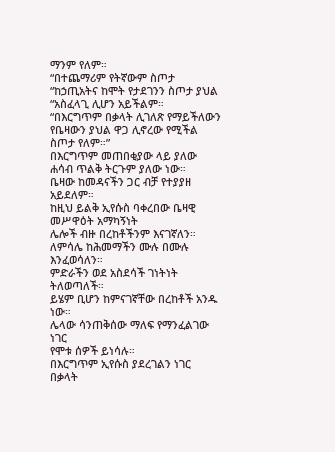ማንም የለም።
“በተጨማሪም የትኛውም ስጦታ
“ከኃጢአትና ከሞት የታደገንን ስጦታ ያህል
“አስፈላጊ ሊሆን አይችልም።
“በእርግጥም በቃላት ሊገለጽ የማይችለውን
የቤዛውን ያህል ዋጋ ሊኖረው የሚችል ስጦታ የለም።”
በእርግጥም መጠበቂያው ላይ ያለው ሐሳብ ጥልቅ ትርጉም ያለው ነው።
ቤዛው ከመዳናችን ጋር ብቻ የተያያዘ አይደለም።
ከዚህ ይልቅ ኢየሱስ ባቀረበው ቤዛዊ መሥዋዕት አማካኝነት
ሌሎች ብዙ በረከቶችንም እናገኛለን።
ለምሳሌ ከሕመማችን ሙሉ በሙሉ እንፈወሳለን።
ምድራችን ወደ አስደሳች ገነትነት ትለወጣለች።
ይሄም ቢሆን ከምናገኛቸው በረከቶች አንዱ ነው።
ሌላው ሳንጠቅሰው ማለፍ የማንፈልገው ነገር
የሞቱ ሰዎች ይነሳሉ።
በእርግጥም ኢየሱስ ያደረገልን ነገር
በቃላት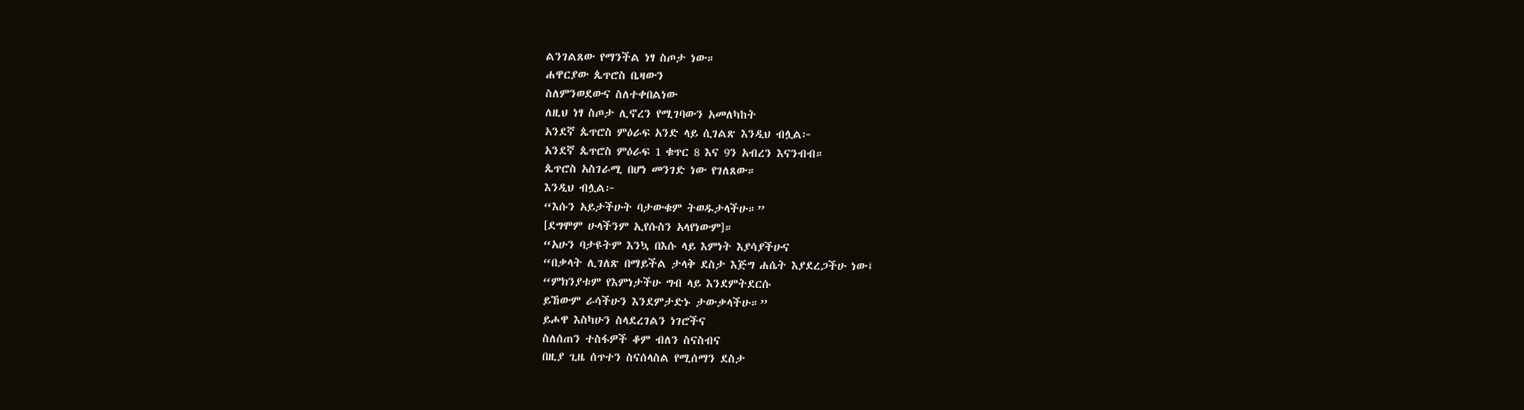ልንገልጸው የማንችል ነፃ ስጦታ ነው።
ሐዋርያው ጴጥሮስ ቤዛውን
ስለምንወደውና ስለተቀበልነው
ለዚህ ነፃ ስጦታ ሊኖረን የሚገባውን አመለካከት
አንደኛ ጴጥሮስ ምዕራፍ አንድ ላይ ሲገልጽ እንዲህ ብሏል፦
አንደኛ ጴጥሮስ ምዕራፍ 1 ቁጥር 8 እና 9ን አብረን እናንብብ።
ጴጥሮስ አስገራሚ በሆነ መንገድ ነው የገለጸው።
እንዲህ ብሏል፦
“እሱን አይታችሁት ባታውቁም ትወዱታላችሁ።”
[ደግሞም ሁላችንም ኢየሱስን አላየነውም]።
“አሁን ባታዩትም እንኳ በእሱ ላይ እምነት እያሳያችሁና
“በቃላት ሊገለጽ በማይችል ታላቅ ደስታ እጅግ ሐሴት እያደረጋችሁ ነው፤
“ምክንያቱም የእምነታችሁ ግብ ላይ እንደምትደርሱ
ይኸውም ራሳችሁን እንደምታድኑ ታውቃላችሁ።”
ይሖዋ እስካሁን ስላደረገልን ነገሮችና
ስለሰጠን ተስፋዎች ቆም ብለን ስናስብና
በዚያ ጊዜ ሰጥተን ስናሰላስል የሚሰማን ደስታ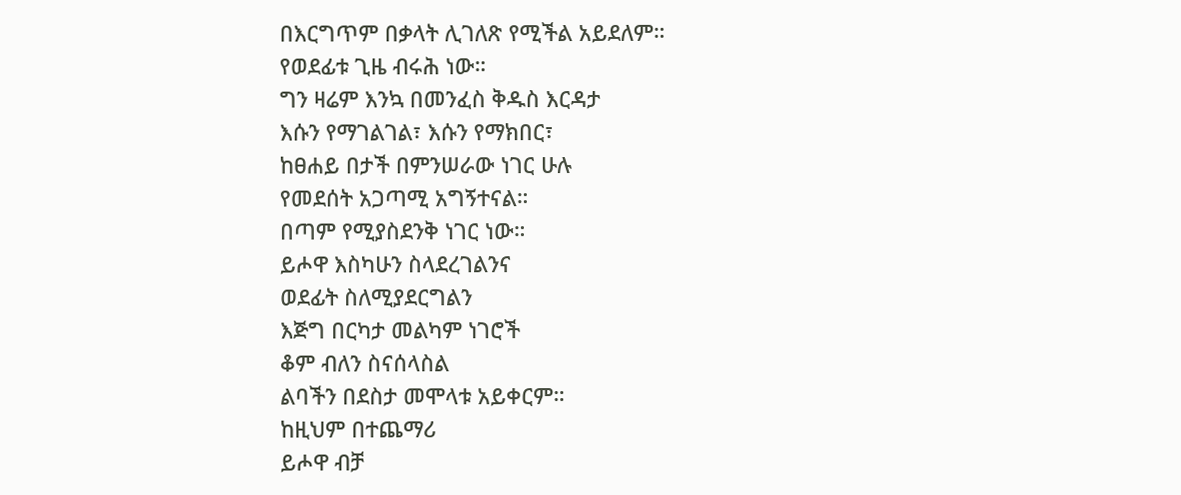በእርግጥም በቃላት ሊገለጽ የሚችል አይደለም።
የወደፊቱ ጊዜ ብሩሕ ነው።
ግን ዛሬም እንኳ በመንፈስ ቅዱስ እርዳታ
እሱን የማገልገል፣ እሱን የማክበር፣
ከፀሐይ በታች በምንሠራው ነገር ሁሉ
የመደሰት አጋጣሚ አግኝተናል።
በጣም የሚያስደንቅ ነገር ነው።
ይሖዋ እስካሁን ስላደረገልንና
ወደፊት ስለሚያደርግልን
እጅግ በርካታ መልካም ነገሮች
ቆም ብለን ስናሰላስል
ልባችን በደስታ መሞላቱ አይቀርም።
ከዚህም በተጨማሪ
ይሖዋ ብቻ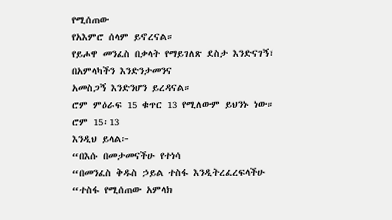የሚሰጠው
የአእምሮ ሰላም ይኖረናል።
የይሖዋ መንፈስ በቃላት የማይገለጽ ደስታ እንድናገኝ፣
በአምላካችን እንድንታመንና
አመስጋኝ እንድንሆን ይረዳናል።
ሮም ምዕራፍ 15 ቁጥር 13 የሚለውም ይህንኑ ነው።
ሮም 15፡13
እንዲህ ይላል፦
“በእሱ በመታመናችሁ የተነሳ
“በመንፈስ ቅዱስ ኃይል ተስፋ እንዲትረፈረፍላችሁ
“ተስፋ የሚሰጠው አምላክ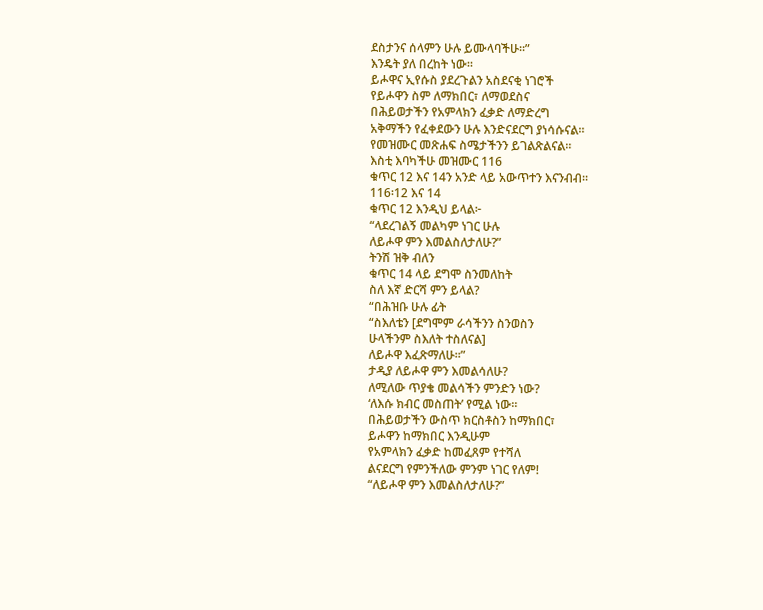ደስታንና ሰላምን ሁሉ ይሙላባችሁ።”
እንዴት ያለ በረከት ነው።
ይሖዋና ኢየሱስ ያደረጉልን አስደናቂ ነገሮች
የይሖዋን ስም ለማክበር፣ ለማወደስና
በሕይወታችን የአምላክን ፈቃድ ለማድረግ
አቅማችን የፈቀደውን ሁሉ እንድናደርግ ያነሳሱናል።
የመዝሙር መጽሐፍ ስሜታችንን ይገልጽልናል።
እስቲ እባካችሁ መዝሙር 116
ቁጥር 12 እና 14ን አንድ ላይ አውጥተን እናንብብ።
116፡12 እና 14
ቁጥር 12 እንዲህ ይላል፦
“ላደረገልኝ መልካም ነገር ሁሉ
ለይሖዋ ምን እመልስለታለሁ?”
ትንሽ ዝቅ ብለን
ቁጥር 14 ላይ ደግሞ ስንመለከት
ስለ እኛ ድርሻ ምን ይላል?
“በሕዝቡ ሁሉ ፊት
“ስእለቴን [ደግሞም ራሳችንን ስንወስን
ሁላችንም ስእለት ተስለናል]
ለይሖዋ እፈጽማለሁ።”
ታዲያ ለይሖዋ ምን እመልሳለሁ?
ለሚለው ጥያቄ መልሳችን ምንድን ነው?
‘ለእሱ ክብር መስጠት’ የሚል ነው።
በሕይወታችን ውስጥ ክርስቶስን ከማክበር፣
ይሖዋን ከማክበር እንዲሁም
የአምላክን ፈቃድ ከመፈጸም የተሻለ
ልናደርግ የምንችለው ምንም ነገር የለም!
“ለይሖዋ ምን እመልስለታለሁ?”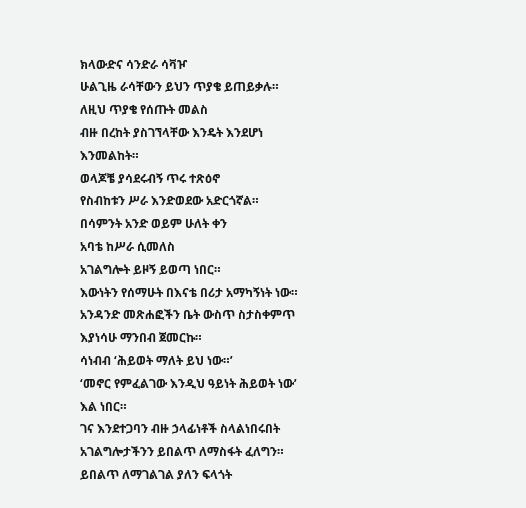ክላውድና ሳንድራ ሳቫዦ
ሁልጊዜ ራሳቸውን ይህን ጥያቄ ይጠይቃሉ።
ለዚህ ጥያቄ የሰጡት መልስ
ብዙ በረከት ያስገኘላቸው እንዴት እንደሆነ እንመልከት።
ወላጆቼ ያሳደሩብኝ ጥሩ ተጽዕኖ
የስብከቱን ሥራ እንድወደው አድርጎኛል።
በሳምንት አንድ ወይም ሁለት ቀን
አባቴ ከሥራ ሲመለስ
አገልግሎት ይዞኝ ይወጣ ነበር።
እውነትን የሰማሁት በእናቴ በሪታ አማካኝነት ነው።
አንዳንድ መጽሐፎችን ቤት ውስጥ ስታስቀምጥ
እያነሳሁ ማንበብ ጀመርኩ።
ሳነብብ ‘ሕይወት ማለት ይህ ነው።’
‘መኖር የምፈልገው እንዲህ ዓይነት ሕይወት ነው’ እል ነበር።
ገና እንደተጋባን ብዙ ኃላፊነቶች ስላልነበሩበት
አገልግሎታችንን ይበልጥ ለማስፋት ፈለግን።
ይበልጥ ለማገልገል ያለን ፍላጎት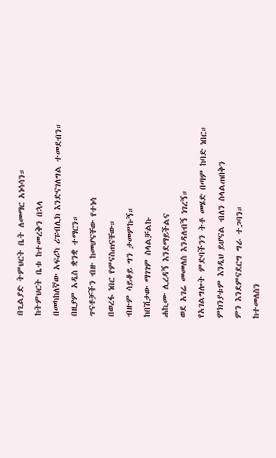በጊልያድ ትምህርት ቤት ለመማር አነሳሳን።
ከትምህርት ቤቱ ከተመረቅን በኋላ
በመካከለኛው አፍሪካ ሪፑብሊክ እንድናገለግል ተመደብን።
በዚያም አዲስ ቋንቋ ተማርን።
ጥናቶቻችን ብዙ ከመሆናቸው የተነሳ
በወረፋ ነበር የምናስጠናቸው።
ብዙም ሳይቆይ ግን ታመምኩኝ።
ከበሽታው ማገገም ስላልቻልኩ
ሐኪሙ ሊረዳኝ እንደማይችልና
ወደ አገሬ መመለስ እንዳለብኝ ነገረኝ።
የአገልግሎት ምድባችንን ትቶ መሄድ በጣም ከባድ ነበር።
ምክንያቱም እንዲህ ይሆናል ብለን ስላልጠበቅን
ምን እንደምናደርግ ግራ ተጋባን።
ከተመለስን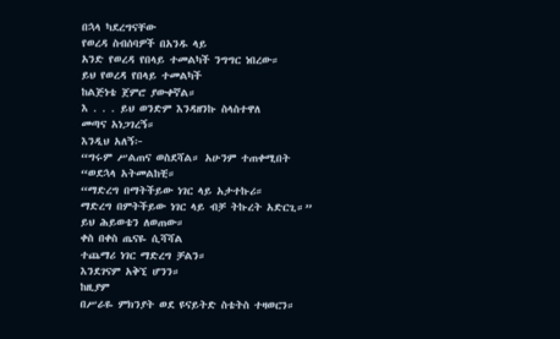በኋላ ካደረግናቸው
የወረዳ ስብሰባዎች በአንዱ ላይ
አንድ የወረዳ የበላይ ተመልካች ንግግር ነበረው።
ይህ የወረዳ የበላይ ተመልካች
ከልጅነቴ ጀምሮ ያውቀኛል።
እ . . . ይህ ወንድም እንዳዘንኩ ስላስተዋለ
መጣና አነጋገረኝ።
እንዲህ አለኝ፦
“ግሩም ሥልጠና ወስደሻል። አሁንም ተጠቀሚበት
“ወደኋላ አትመልከቺ።
“ማድረግ በማትችይው ነገር ላይ አታተኩሪ።
ማድረግ በምትችይው ነገር ላይ ብቻ ትኩረት አድርጊ።”
ይህ ሕይወቴን ለወጠው።
ቀስ በቀስ ጤናዬ ሲሻሻል
ተጨማሪ ነገር ማድረግ ቻልን።
እንደገናም አቅኚ ሆንን።
ከዚያም
በሥራዬ ምክንያት ወደ ዩናይትድ ስቴትስ ተዛወርን።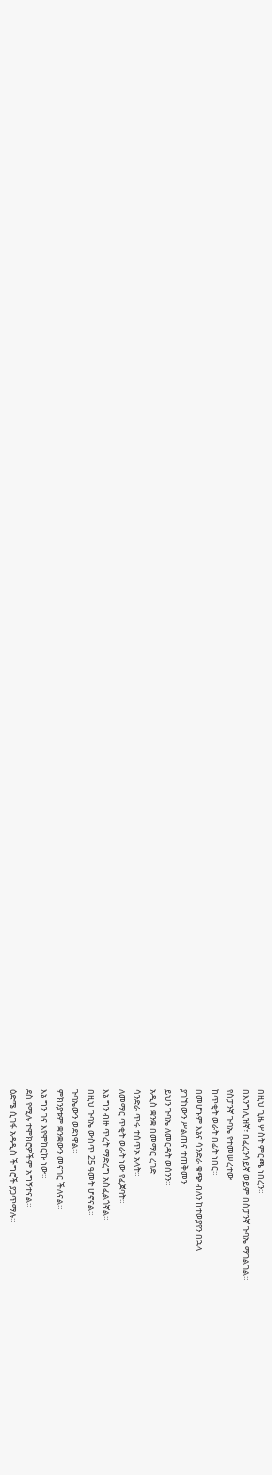በዚህ ጊዜ ሦስት ምርጫ ነበረን።
በእንግሊዝኛ፣ በፈረንሳይኛ ወይም በስፓንኛ ጉባኤ ማገልገል።
የስፓንኛ ጉባኤ የተመሠረተው
ከጥቂት ወራት በፊት ነበር።
በመሆኑም እኔና ሳንድራ ቁጭ ብለን ከተወያየን በኋላ
ያገኘነውን ሥልጠና ተጠቅመን
ይህን ጉባኤ ለመርዳት ወሰንን።
አዲስ ቋንቋ በመማር ረገድ
ሳንድራ ጥሩ ተሰጥኦ አላት።
ለመማር ጥቂት ወራት ነው የፈጀባት።
እኔ ግን ብዙ ጥረት ማድረግ አስፈልጎኛል።
በዚህ ጉባኤ ውስጥ 25 ዓመት ሆኖናል።
ጉባኤውን ወደነዋል።
ምክንያቱም ቋንቋውን መናገር ችለናል።
እኔ ግን ገና እየሞከርኩ ነው።
ደስ የሚሉ ተሞክሮዎችም አግኝተናል።
ዕድሜ ሲገፋ አዳዲስ ችግሮች ያጋጥማሉ።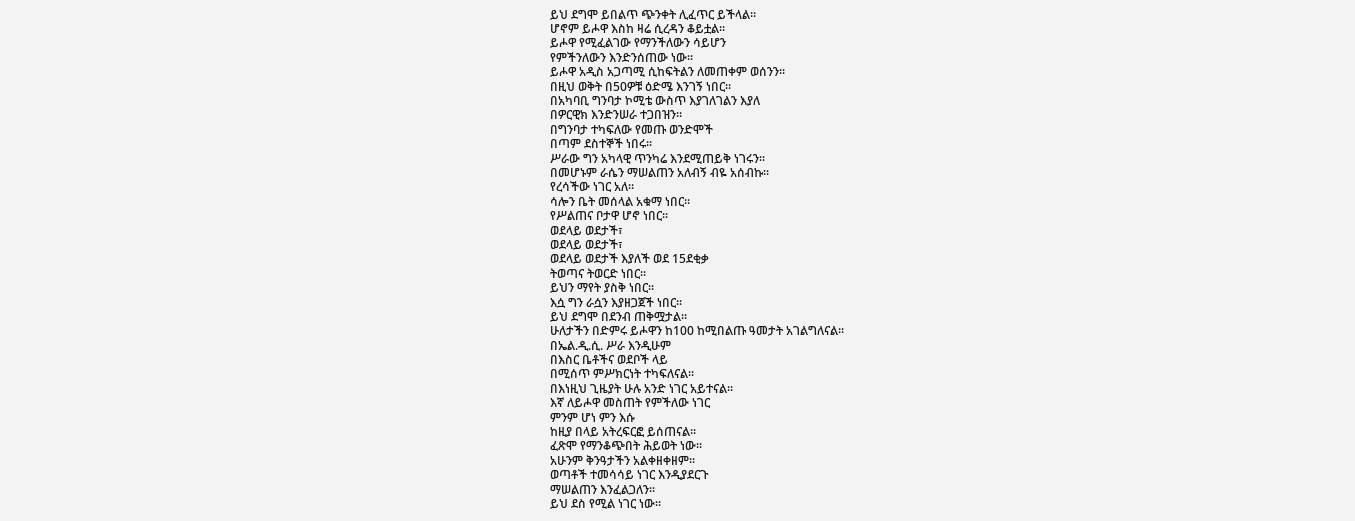ይህ ደግሞ ይበልጥ ጭንቀት ሊፈጥር ይችላል።
ሆኖም ይሖዋ እስከ ዛሬ ሲረዳን ቆይቷል።
ይሖዋ የሚፈልገው የማንችለውን ሳይሆን
የምችንለውን እንድንሰጠው ነው።
ይሖዋ አዲስ አጋጣሚ ሲከፍትልን ለመጠቀም ወሰንን።
በዚህ ወቅት በ50ዎቹ ዕድሜ እንገኝ ነበር።
በአካባቢ ግንባታ ኮሚቴ ውስጥ እያገለገልን እያለ
በዎርዊክ እንድንሠራ ተጋበዝን።
በግንባታ ተካፍለው የመጡ ወንድሞች
በጣም ደስተኞች ነበሩ።
ሥራው ግን አካላዊ ጥንካሬ እንደሚጠይቅ ነገሩን።
በመሆኑም ራሴን ማሠልጠን አለብኝ ብዬ አሰብኩ።
የረሳችው ነገር አለ።
ሳሎን ቤት መሰላል አቁማ ነበር።
የሥልጠና ቦታዋ ሆኖ ነበር።
ወደላይ ወደታች፣
ወደላይ ወደታች፣
ወደላይ ወደታች እያለች ወደ 15ደቂቃ
ትወጣና ትወርድ ነበር።
ይህን ማየት ያስቅ ነበር።
እሷ ግን ራሷን እያዘጋጀች ነበር።
ይህ ደግሞ በደንብ ጠቅሟታል።
ሁለታችን በድምሩ ይሖዋን ከ100 ከሚበልጡ ዓመታት አገልግለናል።
በኤል.ዲ.ሲ. ሥራ እንዲሁም
በእስር ቤቶችና ወደቦች ላይ
በሚሰጥ ምሥክርነት ተካፍለናል።
በእነዚህ ጊዜያት ሁሉ አንድ ነገር አይተናል።
እኛ ለይሖዋ መስጠት የምችለው ነገር
ምንም ሆነ ምን እሱ
ከዚያ በላይ አትረፍርፎ ይሰጠናል።
ፈጽሞ የማንቆጭበት ሕይወት ነው።
አሁንም ቅንዓታችን አልቀዘቀዘም።
ወጣቶች ተመሳሳይ ነገር እንዲያደርጉ
ማሠልጠን እንፈልጋለን።
ይህ ደስ የሚል ነገር ነው።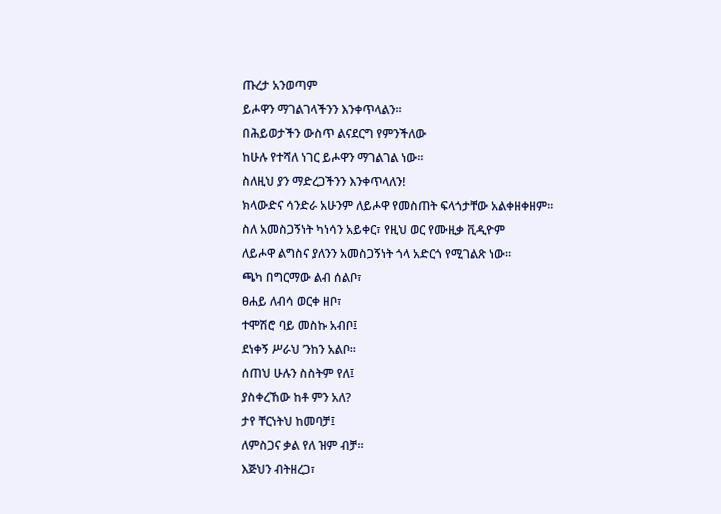ጡረታ አንወጣም
ይሖዋን ማገልገላችንን እንቀጥላልን።
በሕይወታችን ውስጥ ልናደርግ የምንችለው
ከሁሉ የተሻለ ነገር ይሖዋን ማገልገል ነው።
ስለዚህ ያን ማድረጋችንን እንቀጥላለን!
ክላውድና ሳንድራ አሁንም ለይሖዋ የመስጠት ፍላጎታቸው አልቀዘቀዘም።
ስለ አመስጋኝነት ካነሳን አይቀር፣ የዚህ ወር የሙዚቃ ቪዲዮም
ለይሖዋ ልግስና ያለንን አመስጋኝነት ጎላ አድርጎ የሚገልጽ ነው።
ጫካ በግርማው ልብ ሰልቦ፣
ፀሐይ ለብሳ ወርቀ ዘቦ፣
ተሞሽሮ ባይ መስኩ አብቦ፤
ደነቀኝ ሥራህ ’ንከን አልቦ።
ሰጠህ ሁሉን ስስትም የለ፤
ያስቀረኸው ከቶ ምን አለ?
ታየ ቸርነትህ ከመባቻ፤
ለምስጋና ቃል የለ ዝም ብቻ።
እጅህን ብትዘረጋ፣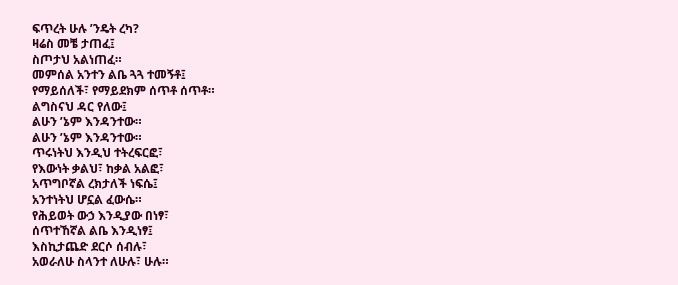ፍጥረት ሁሉ ’ንዴት ረካ?
ዛሬስ መቼ ታጠፈ፤
ስጦታህ አልነጠፈ።
መምሰል አንተን ልቤ ጓጓ ተመኝቶ፤
የማይሰለች፣ የማይደክም ሰጥቶ ሰጥቶ።
ልግስናህ ዳር የለው፤
ልሁን ’ኔም እንዳንተው።
ልሁን ’ኔም እንዳንተው።
ጥሩነትህ እንዲህ ተትረፍርፎ፣
የእውነት ቃልህ፣ ከቃል አልፎ፣
አጥግቦኛል ረክታለች ነፍሴ፤
አንተነትህ ሆኗል ፈውሴ።
የሕይወት ውኃ እንዲያው በነፃ፣
ሰጥተኸኛል ልቤ እንዲነፃ፤
እስኪታጨድ ደርሶ ሰብሉ፣
አወራለሁ ስላንተ ለሁሉ፣ ሁሉ።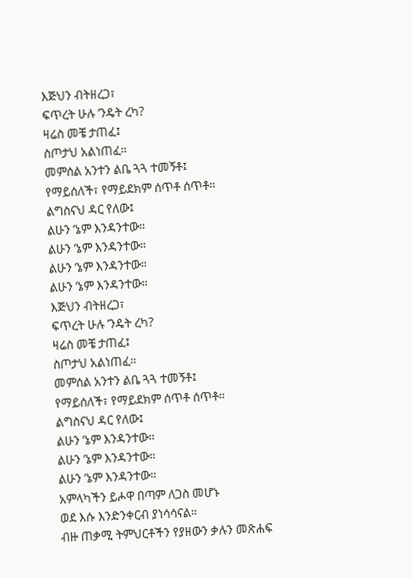እጅህን ብትዘረጋ፣
ፍጥረት ሁሉ ’ንዴት ረካ?
ዛሬስ መቼ ታጠፈ፤
ስጦታህ አልነጠፈ።
መምሰል አንተን ልቤ ጓጓ ተመኝቶ፤
የማይሰለች፣ የማይደክም ሰጥቶ ሰጥቶ።
ልግስናህ ዳር የለው፤
ልሁን ’ኔም እንዳንተው።
ልሁን ’ኔም እንዳንተው።
ልሁን ’ኔም እንዳንተው።
ልሁን ’ኔም እንዳንተው።
እጅህን ብትዘረጋ፣
ፍጥረት ሁሉ ’ንዴት ረካ?
ዛሬስ መቼ ታጠፈ፤
ስጦታህ አልነጠፈ።
መምሰል አንተን ልቤ ጓጓ ተመኝቶ፤
የማይሰለች፣ የማይደክም ሰጥቶ ሰጥቶ።
ልግስናህ ዳር የለው፤
ልሁን ’ኔም እንዳንተው።
ልሁን ’ኔም እንዳንተው።
ልሁን ’ኔም እንዳንተው።
አምላካችን ይሖዋ በጣም ለጋስ መሆኑ
ወደ እሱ እንድንቀርብ ያነሳሳናል።
ብዙ ጠቃሚ ትምህርቶችን የያዘውን ቃሉን መጽሐፍ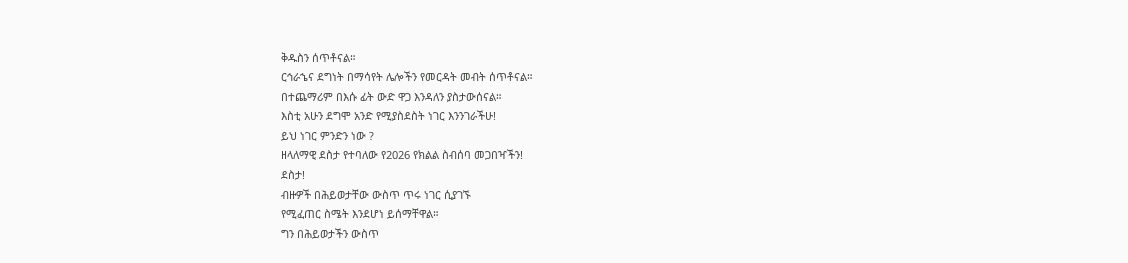ቅዱስን ሰጥቶናል።
ርኅራኄና ደግነት በማሳየት ሌሎችን የመርዳት መብት ሰጥቶናል።
በተጨማሪም በእሱ ፊት ውድ ዋጋ እንዳለን ያስታውሰናል።
እስቲ አሁን ደግሞ አንድ የሚያስደስት ነገር እንንገራችሁ!
ይህ ነገር ምንድን ነው ?
ዘላለማዊ ደስታ የተባለው የ2026 የክልል ስብሰባ መጋበዣችን!
ደስታ!
ብዙዎች በሕይወታቸው ውስጥ ጥሩ ነገር ሲያገኙ
የሚፈጠር ስሜት እንደሆነ ይሰማቸዋል።
ግን በሕይወታችን ውስጥ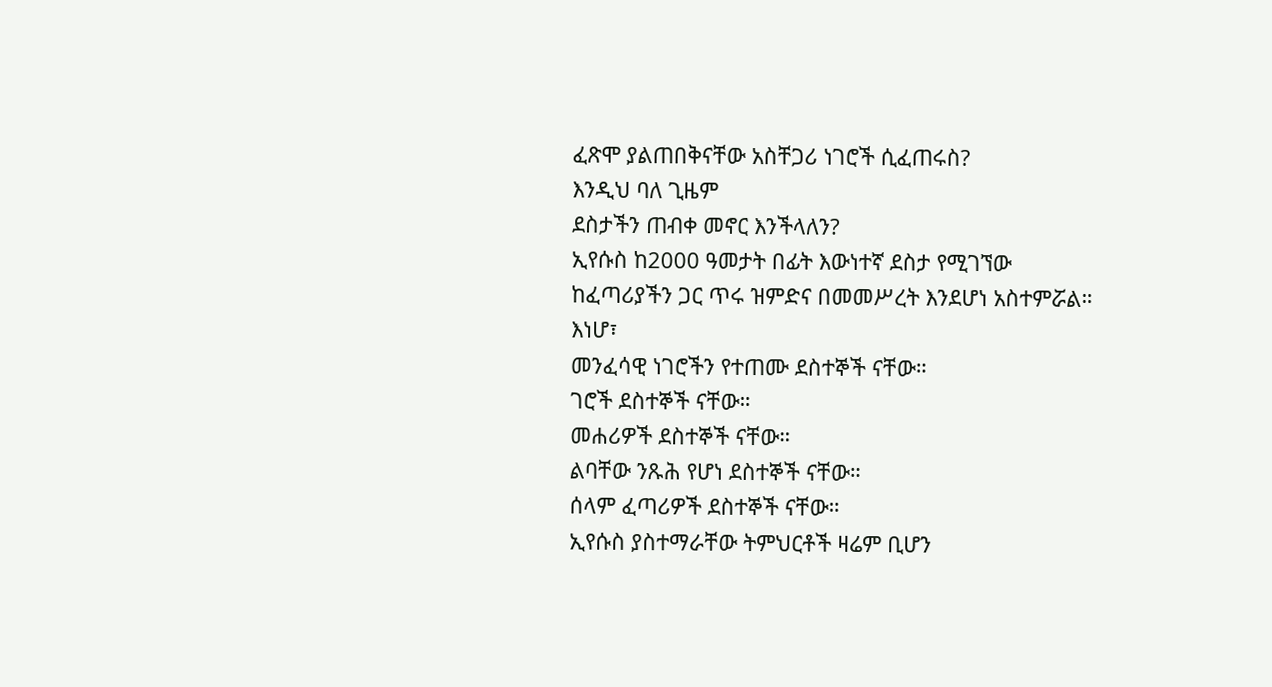ፈጽሞ ያልጠበቅናቸው አስቸጋሪ ነገሮች ሲፈጠሩስ?
እንዲህ ባለ ጊዜም
ደስታችን ጠብቀ መኖር እንችላለን?
ኢየሱስ ከ2000 ዓመታት በፊት እውነተኛ ደስታ የሚገኘው
ከፈጣሪያችን ጋር ጥሩ ዝምድና በመመሥረት እንደሆነ አስተምሯል።
እነሆ፣
መንፈሳዊ ነገሮችን የተጠሙ ደስተኞች ናቸው።
ገሮች ደስተኞች ናቸው።
መሐሪዎች ደስተኞች ናቸው።
ልባቸው ንጹሕ የሆነ ደስተኞች ናቸው።
ሰላም ፈጣሪዎች ደስተኞች ናቸው።
ኢየሱስ ያስተማራቸው ትምህርቶች ዛሬም ቢሆን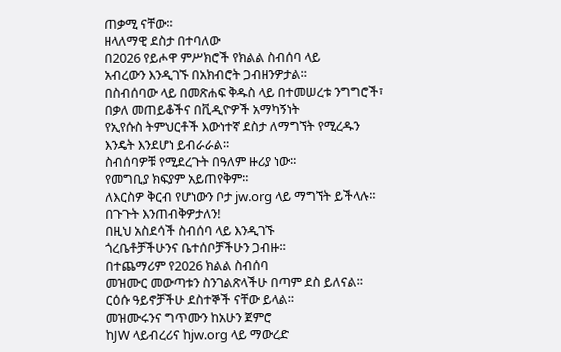ጠቃሚ ናቸው።
ዘላለማዊ ደስታ በተባለው
በ2026 የይሖዋ ምሥክሮች የክልል ስብሰባ ላይ
አብረውን እንዲገኙ በአክብሮት ጋብዘንዎታል።
በስብሰባው ላይ በመጽሐፍ ቅዱስ ላይ በተመሠረቱ ንግግሮች፣
በቃለ መጠይቆችና በቪዲዮዎች አማካኝነት
የኢየሱስ ትምህርቶች እውነተኛ ደስታ ለማግኘት የሚረዱን
እንዴት እንደሆነ ይብራራል።
ስብሰባዎቹ የሚደረጉት በዓለም ዙሪያ ነው።
የመግቢያ ክፍያም አይጠየቅም።
ለእርስዎ ቅርብ የሆነውን ቦታ jw.org ላይ ማግኘት ይችላሉ።
በጉጉት እንጠብቅዎታለን!
በዚህ አስደሳች ስብሰባ ላይ እንዲገኙ
ጎረቤቶቻችሁንና ቤተሰቦቻችሁን ጋብዙ።
በተጨማሪም የ2026 ክልል ስብሰባ
መዝሙር መውጣቱን ስንገልጽላችሁ በጣም ደስ ይለናል።
ርዕሱ ዓይኖቻችሁ ደስተኞች ናቸው ይላል።
መዝሙሩንና ግጥሙን ከአሁን ጀምሮ
ከJW ላይብረሪና ከjw.org ላይ ማውረድ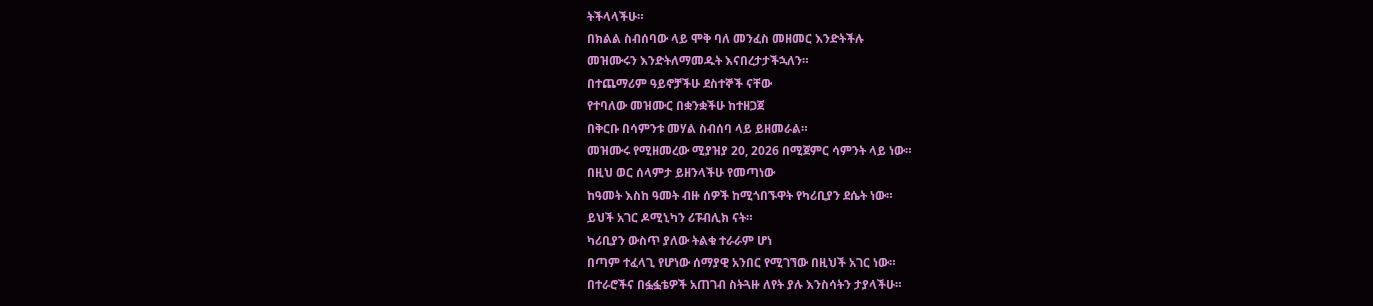ትችላላችሁ።
በክልል ስብሰባው ላይ ሞቅ ባለ መንፈስ መዘመር እንድትችሉ
መዝሙሩን እንድትለማመዱት እናበረታታችኋለን።
በተጨማሪም ዓይኖቻችሁ ደስተኞች ናቸው
የተባለው መዝሙር በቋንቋችሁ ከተዘጋጀ
በቅርቡ በሳምንቱ መሃል ስብሰባ ላይ ይዘመራል።
መዝሙሩ የሚዘመረው ሚያዝያ 20, 2026 በሚጀምር ሳምንት ላይ ነው።
በዚህ ወር ሰላምታ ይዘንላችሁ የመጣነው
ከዓመት እስከ ዓመት ብዙ ሰዎች ከሚጎበኙዋት የካሪቢያን ደሴት ነው።
ይህች አገር ዶሚኒካን ሪፑብሊክ ናት።
ካሪቢያን ውስጥ ያለው ትልቁ ተራራም ሆነ
በጣም ተፈላጊ የሆነው ሰማያዊ አንበር የሚገኘው በዚህች አገር ነው።
በተራሮችና በፏፏቴዎች አጠገብ ስትጓዙ ለየት ያሉ እንስሳትን ታያላችሁ።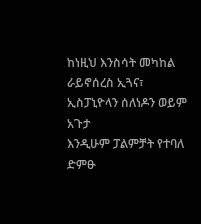ከነዚህ እንስሳት መካከል ራይኖሰረስ ኢጓና፣
ኢስፓኒዮላን ሰለነዶን ወይም አጉታ
እንዲሁም ፓልምቻት የተባለ ድምፁ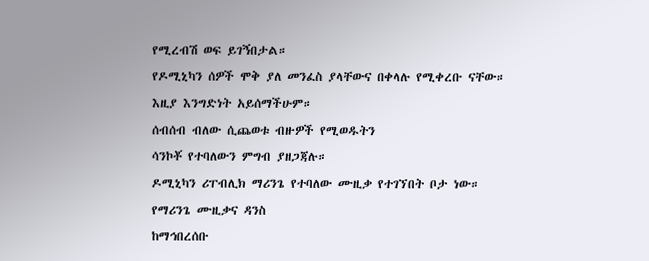የሚረብሽ ወፍ ይገኝበታል።
የዶሚኒካን ሰዎች ሞቅ ያለ መንፈስ ያላቸውና በቀላሉ የሚቀረቡ ናቸው።
እዚያ እንግድነት አይሰማችሁም።
ሰብሰብ ብለው ሲጨወቱ ብዙዎች የሚወዱትን
ሳንኮቾ የተባለውን ምግብ ያዘጋጃሉ።
ዶሚኒካን ሪፐብሊክ ማሪንጌ የተባለው ሙዚቃ የተገኘበት ቦታ ነው።
የማሪንጌ ሙዚቃና ዳንስ
ከማኅበረሰቡ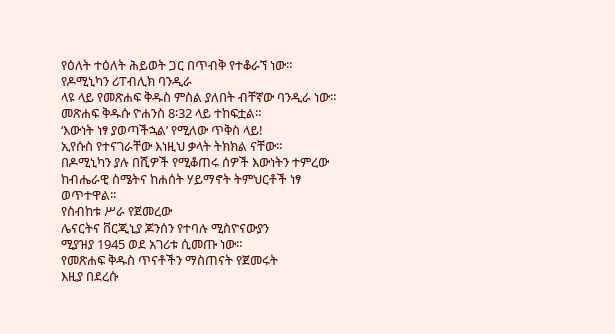የዕለት ተዕለት ሕይወት ጋር በጥብቅ የተቆራኘ ነው።
የዶሚኒካን ሪፐብሊክ ባንዲራ
ላዩ ላይ የመጽሐፍ ቅዱስ ምስል ያለበት ብቸኛው ባንዲራ ነው።
መጽሐፍ ቅዱሱ ዮሐንስ 8፡32 ላይ ተከፍቷል።
‘እውነት ነፃ ያወጣችኋል’ የሚለው ጥቅስ ላይ!
ኢየሱስ የተናገራቸው እነዚህ ቃላት ትክክል ናቸው።
በዶሚኒካን ያሉ በሺዎች የሚቆጠሩ ሰዎች እውነትን ተምረው
ከብሔራዊ ስሜትና ከሐሰት ሃይማኖት ትምህርቶች ነፃ ወጥተዋል።
የስብከቱ ሥራ የጀመረው
ሌናርትና ቨርጂኒያ ጆንሰን የተባሉ ሚስዮናውያን
ሚያዝያ 1945 ወደ አገሪቱ ሲመጡ ነው።
የመጽሐፍ ቅዱስ ጥናቶችን ማስጠናት የጀመሩት
እዚያ በደረሱ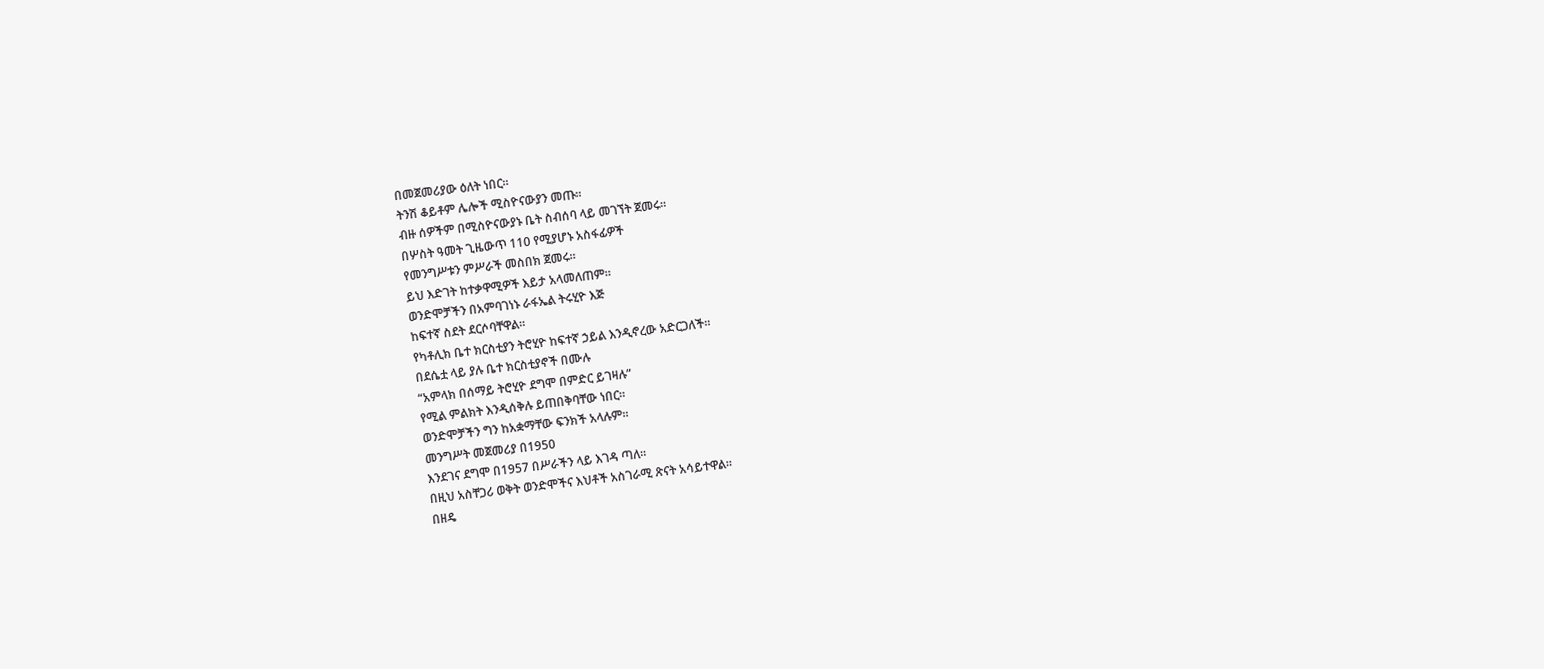በመጀመሪያው ዕለት ነበር።
ትንሽ ቆይቶም ሌሎች ሚስዮናውያን መጡ።
ብዙ ሰዎችም በሚስዮናውያኑ ቤት ስብሰባ ላይ መገኘት ጀመሩ።
በሦስት ዓመት ጊዜውጥ 110 የሚያሆኑ አስፋፊዎች
የመንግሥቱን ምሥራች መስበክ ጀመሩ።
ይህ እድገት ከተቃዋሚዎች እይታ አላመለጠም።
ወንድሞቻችን በአምባገነኑ ራፋኤል ትሩሂዮ እጅ
ከፍተኛ ስደት ደርሶባቸዋል።
የካቶሊክ ቤተ ክርስቲያን ትሮሂዮ ከፍተኛ ኃይል እንዲኖረው አድርጋለች።
በደሴቷ ላይ ያሉ ቤተ ክርስቲያኖች በሙሉ
“አምላክ በሰማይ ትሮሂዮ ደግሞ በምድር ይገዛሉ”
የሚል ምልክት እንዲሰቅሉ ይጠበቅባቸው ነበር።
ወንድሞቻችን ግን ከአቋማቸው ፍንክች አላሉም።
መንግሥት መጀመሪያ በ1950
እንደገና ደግሞ በ1957 በሥራችን ላይ እገዳ ጣለ።
በዚህ አስቸጋሪ ወቅት ወንድሞችና እህቶች አስገራሚ ጽናት አሳይተዋል።
በዘዴ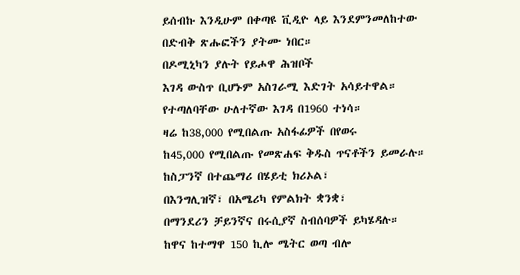ይሰብኩ እንዲሁም በቀጣዩ ቪዲዮ ላይ እንደምንመለከተው
በድብቅ ጽሑፎችን ያትሙ ነበር።
በዶሚኒካን ያሉት የይሖዋ ሕዝቦች
እገዳ ውስጥ ቢሆኑም አስገራሚ እድገት አሳይተዋል።
የተጣለባቸው ሁለተኛው እገዳ በ1960 ተነሳ።
ዛሬ ከ38,000 የሚበልጡ አስፋፊዎች በየወሩ
ከ45,000 የሚበልጡ የመጽሐፍ ቅዱስ ጥናቶችን ይመራሉ።
ከስፓንኛ በተጨማሪ በሄይቲ ክሪኦል፣
በእንግሊዝኛ፣ በአሜሪካ የምልክት ቋንቋ፣
በማንደሪን ቻይንኛና በሩሲያኛ ስብሰባዎች ይካሄዳሉ።
ከዋና ከተማዋ 150 ኪሎ ሜትር ወጣ ብሎ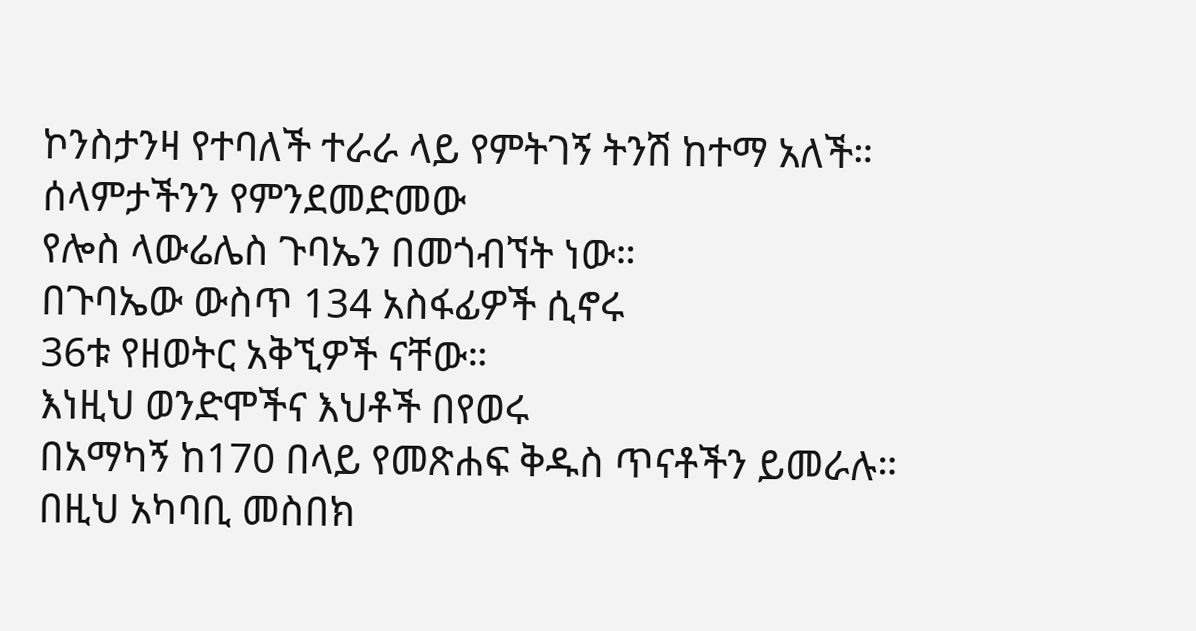ኮንስታንዛ የተባለች ተራራ ላይ የምትገኝ ትንሽ ከተማ አለች።
ሰላምታችንን የምንደመድመው
የሎስ ላውሬሌስ ጉባኤን በመጎብኘት ነው።
በጉባኤው ውስጥ 134 አስፋፊዎች ሲኖሩ
36ቱ የዘወትር አቅኚዎች ናቸው።
እነዚህ ወንድሞችና እህቶች በየወሩ
በአማካኝ ከ170 በላይ የመጽሐፍ ቅዱስ ጥናቶችን ይመራሉ።
በዚህ አካባቢ መስበክ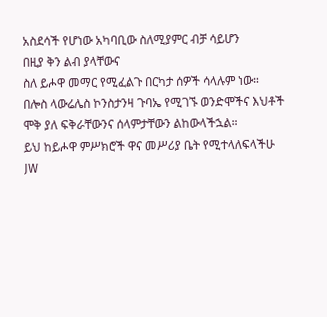አስደሳች የሆነው አካባቢው ስለሚያምር ብቻ ሳይሆን
በዚያ ቅን ልብ ያላቸውና
ስለ ይሖዋ መማር የሚፈልጉ በርካታ ሰዎች ሳላሉም ነው።
በሎስ ላውሬሌስ ኮንስታንዛ ጉባኤ የሚገኙ ወንድሞችና እህቶች
ሞቅ ያለ ፍቅራቸውንና ሰላምታቸውን ልከውላችኋል።
ይህ ከይሖዋ ምሥክሮች ዋና መሥሪያ ቤት የሚተላለፍላችሁ
JW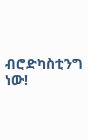ብሮድካስቲንግ ነው!